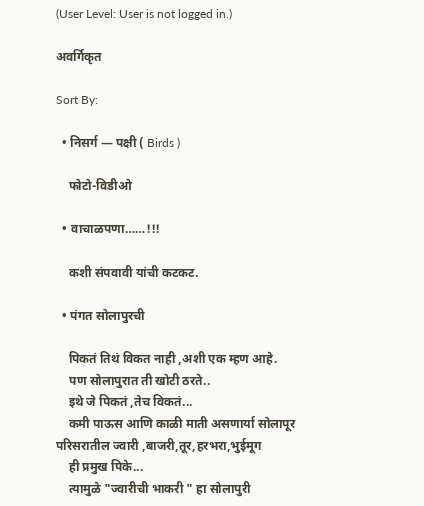(User Level: User is not logged in.)

अवर्गिकृत

Sort By:

  • निसर्ग — पक्षी ( Birds )

    फोटो-विडीओ

  • वाचाळपणा……!!!

    कशी संपवावी यांची कटकट.

  • पंगत सोलापुरची

    पिकतं तिथं विकत नाही ,अशी एक म्हण आहे.
    पण सोलापुरात ती खोटी ठरते..
    इथे जे पिकतं ,तेच विकतं...
    कमी पाऊस आणि काळी माती असणार्या सोलापूर परिसरातील ज्वारी ,बाजरी,तूर,हरभरा,भुईमूग
    ही प्रमुख पिके...
    त्यामुळे "ज्वारीची भाकरी " हा सोलापुरी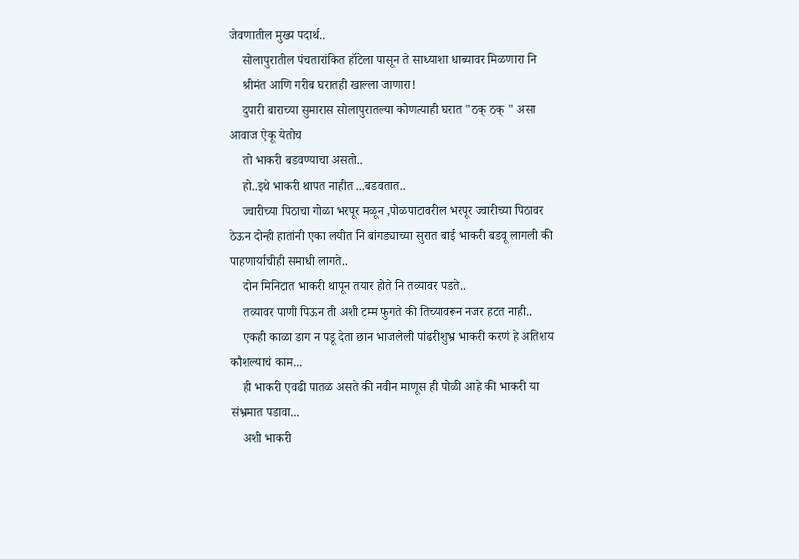जेवणातील मुख्य पदार्थ..
    सोलापुरातील पंचतारांकित हॉटेला पासून ते साध्याशा धाब्यावर मिळणारा नि
    श्रीमंत आणि गरीब घरातही खाल्ला जाणारा!
    दुपारी बाराच्या सुमारास सोलापुरातल्या कोणत्याही घरात "ठक् ठक् " असा आवाज ऐकू येतोच
    तो भाकरी बडवण्याचा असतो..
    हो..इथे भाकरी थापत नाहीत ...बडवतात..
    ज्वारीच्या पिठाचा गोळा भरपूर मळून ,पोळपाटावरील भरपूर ज्वारीच्या पिठावर ठेऊन दोन्ही हातांनी एका लयीत नि बांगड्याच्या सुरात बाई भाकरी बडवू लागली की पाहणार्याचीही समाधी लागते..
    दोन मिनिटात भाकरी थापून तयार होते नि तव्यावर पडते..
    तव्यावर पाणी पिऊन ती अशी टम्म फुगते की तिच्यावरून नजर हटत नाही..
    एकही काळा डाग न पडू देता छान भाजलेली पांढरीशुभ्र भाकरी करणं हे अतिशय कौशल्याचं काम...
    ही भाकरी एवढी पातळ असते की नवीन माणूस ही पोळी आहे की भाकरी या संभ्रमात पडावा...
    अशी भाकरी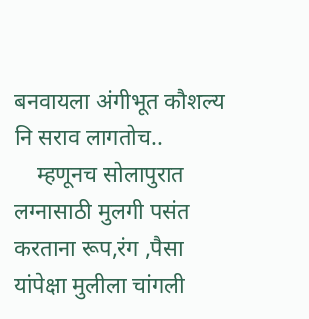बनवायला अंगीभूत कौशल्य नि सराव लागतोच..
    म्हणूनच सोलापुरात लग्नासाठी मुलगी पसंत करताना रूप,रंग ,पैसा यांपेक्षा मुलीला चांगली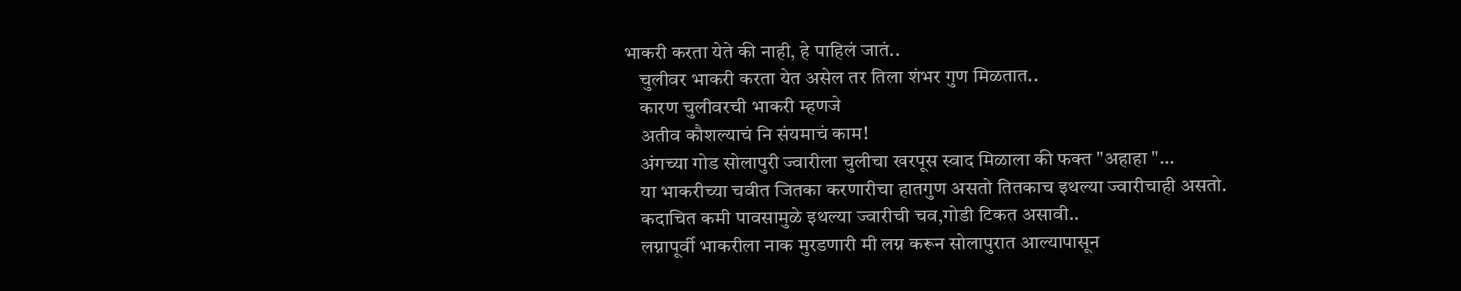भाकरी करता येते की नाही, हे पाहिलं जातं..
    चुलीवर भाकरी करता येत असेल तर तिला शंभर गुण मिळतात..
    कारण चुलीवरची भाकरी म्हणजे
    अतीव कौशल्याचं नि संयमाचं काम!
    अंगच्या गोड सोलापुरी ज्वारीला चुलीचा खरपूस स्वाद मिळाला की फक्त "अहाहा "...
    या भाकरीच्या चवीत जितका करणारीचा हातगुण असतो तितकाच इथल्या ज्वारीचाही असतो.
    कदाचित कमी पावसामुळे इथल्या ज्वारीची चव,गोडी टिकत असावी..
    लग्नापूर्वी भाकरीला नाक मुरडणारी मी लग्न करून सोलापुरात आल्यापासून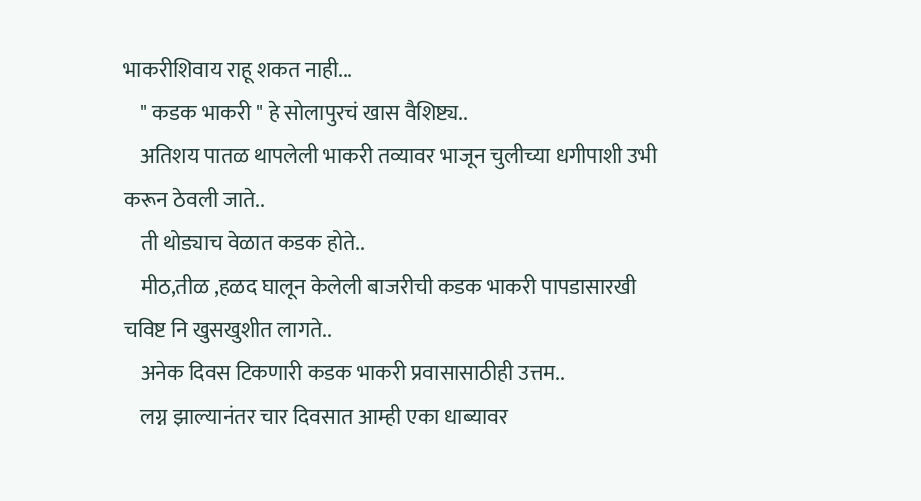भाकरीशिवाय राहू शकत नाही...
    " कडक भाकरी " हे सोलापुरचं खास वैशिष्ट्य..
    अतिशय पातळ थापलेली भाकरी तव्यावर भाजून चुलीच्या धगीपाशी उभी करून ठेवली जाते..
    ती थोड्याच वेळात कडक होते..
    मीठ,तीळ ,हळद घालून केलेली बाजरीची कडक भाकरी पापडासारखी चविष्ट नि खुसखुशीत लागते..
    अनेक दिवस टिकणारी कडक भाकरी प्रवासासाठीही उत्तम..
    लग्न झाल्यानंतर चार दिवसात आम्ही एका धाब्यावर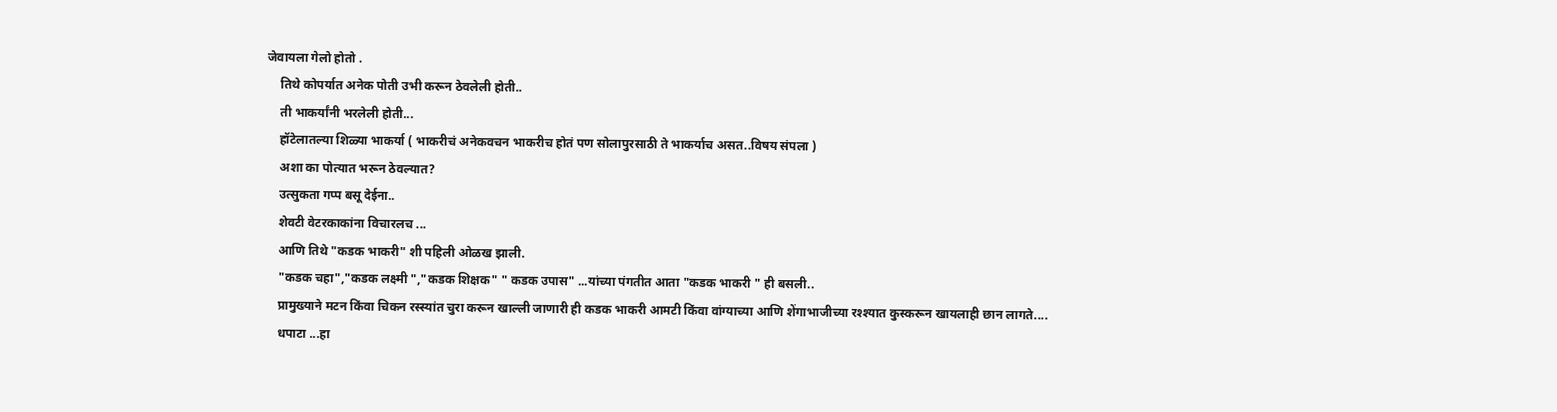जेवायला गेलो होतो .
    तिथे कोपर्यात अनेक पोती उभी करून ठेवलेली होती..
    ती भाकर्यांनी भरलेली होती...
    हॉटेलातल्या शिळ्या भाकर्या ( भाकरीचं अनेकवचन भाकरीच होतं पण सोलापुरसाठी ते भाकर्याच असत..विषय संपला )
    अशा का पोत्यात भरून ठेवल्यात?
    उत्सुकता गप्प बसू देईना..
    शेवटी वेटरकाकांना विचारलच ...
    आणि तिथे "कडक भाकरी" शी पहिली ओळख झाली.
    "कडक चहा","कडक लक्ष्मी ","कडक शिक्षक" " कडक उपास" ...यांच्या पंगतीत आता "कडक भाकरी " ही बसली..
    प्रामुख्याने मटन किंवा चिकन रस्स्यांत चुरा करून खाल्ली जाणारी ही कडक भाकरी आमटी किंवा वांग्याच्या आणि शेंगाभाजीच्या रश्श्यात कुस्करून खायलाही छान लागते....
    धपाटा ...हा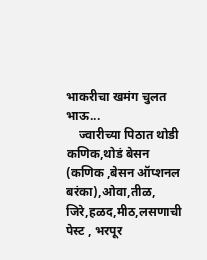भाकरीचा खमंग चुलत भाऊ...
    ज्वारीच्या पिठात थोडी कणिक,थोडं बेसन (कणिक ,बेसन ऑप्शनल बरंका),ओवा,तीळ, जिरे,हळद,मीठ,लसणाची पेस्ट , भरपूर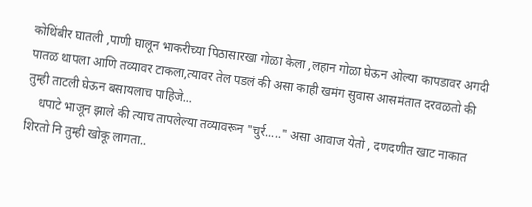कोथिंबीर घातली ,पाणी घालून भाकरीच्या पिठासारखा गोळा केला ,लहान गोळा घेऊन ओल्या कापडावर अगदी पातळ थापला आणि तव्यावर टाकला,त्यावर तेल पडलं की असा काही खमंग सुवास आसमंतात दरवळतो की तुम्ही ताटली घेऊन बसायलाच पाहिजे...
    धपाटे भाजून झाले की त्याच तापलेल्या तव्यावरून "चुर्र....." असा आवाज येतो , दणदणीत खाट नाकात शिरतो नि तुम्ही खोकू लागता..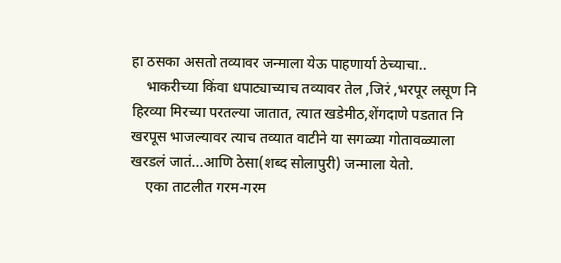हा ठसका असतो तव्यावर जन्माला येऊ पाहणार्या ठेच्याचा..
    भाकरीच्या किंवा धपाट्याच्याच तव्यावर तेल ,जिरं ,भरपूर लसूण नि हिरव्या मिरच्या परतल्या जातात, त्यात खडेमीठ,शेंगदाणे पडतात नि खरपूस भाजल्यावर त्याच तव्यात वाटीने या सगळ्या गोतावळ्याला खरडलं जातं...आणि ठेसा(शब्द सोलापुरी) जन्माला येतो.
    एका ताटलीत गरम-गरम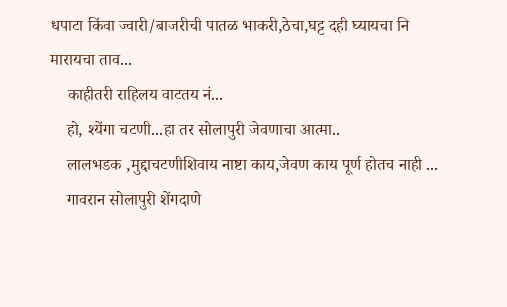धपाटा किंवा ज्वारी/बाजरीची पातळ भाकरी,ठेचा,घट्ट दही घ्यायचा नि मारायचा ताव...
    काहीतरी राहिलय वाटतय नं...
    हो, श्येंगा चटणी...हा तर सोलापुरी जेवणाचा आत्मा..
    लालभडक ,मुद्दाचटणीशिवाय नाष्टा काय,जेवण काय पूर्ण होतच नाही ...
    गावरान सोलापुरी शेंगदाणे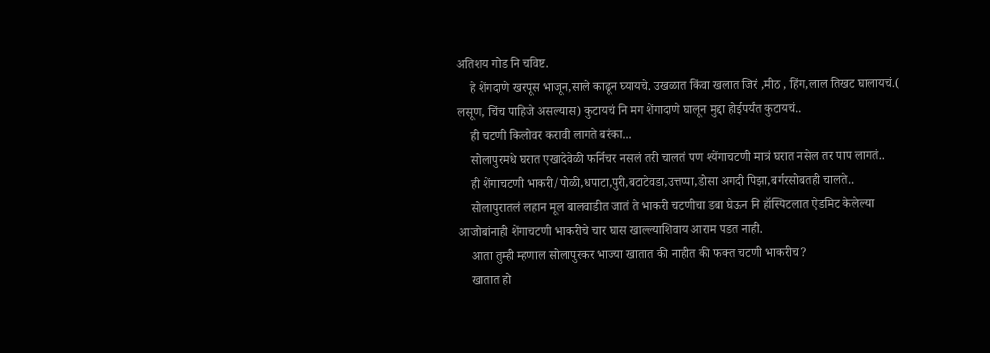अतिशय गोड नि चविष्ट.
    हे शेंगदाणे खरपूस भाजून,साले काढून घ्यायचे. उखळात किंवा खलात जिरं ,मीठ , हिंग,लाल तिखट घालायचं.( लसूण, चिंच पाहिजे असल्यास) कुटायचं नि मग शेंगादाणे घालून मुद्दा होईपर्यंत कुटायचं..
    ही चटणी किलोवर करावी लागते बरंका...
    सोलापुरमधे घरात एखादेवेळी फर्निचर नसलं तरी चालतं पण श्येंगाचटणी मात्रं घरात नसेल तर पाप लागतं..
    ही शेंगाचटणी भाकरी/पोळी,धपाटा,पुरी,बटाटेवडा,उत्तप्पा,डोसा अगदी पिझा,बर्गरसोबतही चालते..
    सोलापुरातलं लहान मूल बालवाडीत जातं ते भाकरी चटणीचा डबा घेऊन नि हॉस्पिटलात ऐडमिट केलेल्या आजोबांनाही शेंगाचटणी भाकरीचे चार घास खाल्ल्याशिवाय आराम पडत नाही.
    आता तुम्ही म्हणाल सोलापुरकर भाज्या खातात की नाहीत की फक्त चटणी भाकरीच?
    खातात हो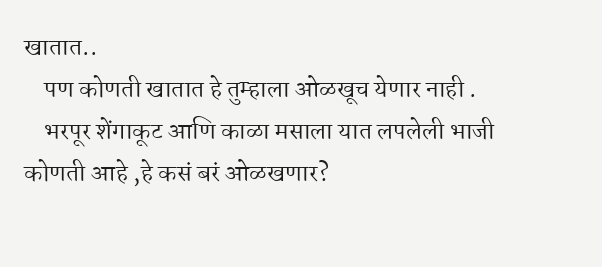खातात..
    पण कोणती खातात हे तुम्हाला ओळखूच येणार नाही .
    भरपूर शेंगाकूट आणि काळा मसाला यात लपलेली भाजी कोणती आहे ,हे कसं बरं ओळखणार?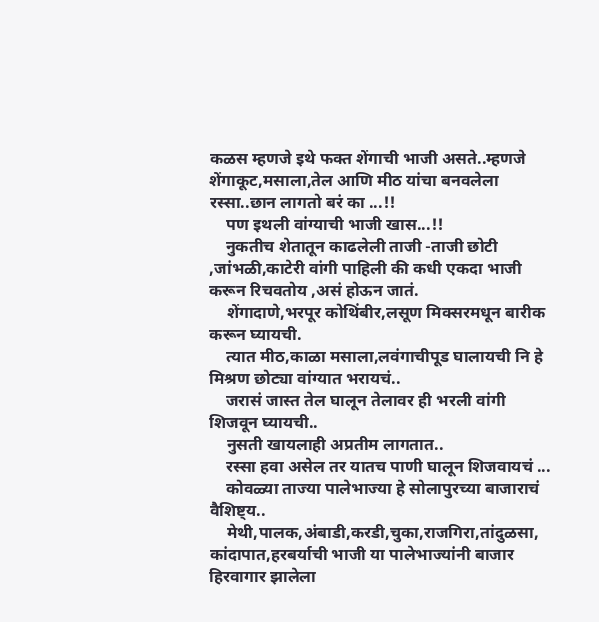कळस म्हणजे इथे फक्त शेंगाची भाजी असते..म्हणजे शेंगाकूट,मसाला,तेल आणि मीठ यांचा बनवलेला रस्सा..छान लागतो बरं का ...!!
    पण इथली वांग्याची भाजी खास...!!
    नुकतीच शेतातून काढलेली ताजी -ताजी छोटी ,जांभळी,काटेरी वांगी पाहिली की कधी एकदा भाजी करून रिचवतोय ,असं होऊन जातं.
    शेंगादाणे,भरपूर कोथिंबीर,लसूण मिक्सरमधून बारीक करून घ्यायची.
    त्यात मीठ,काळा मसाला,लवंगाचीपूड घालायची नि हे मिश्रण छोट्या वांग्यात भरायचं..
    जरासं जास्त तेल घालून तेलावर ही भरली वांगी शिजवून घ्यायची..
    नुसती खायलाही अप्रतीम लागतात..
    रस्सा हवा असेल तर यातच पाणी घालून शिजवायचं ...
    कोवळ्या ताज्या पालेभाज्या हे सोलापुरच्या बाजाराचं वैशिष्ट्य..
    मेथी,पालक,अंबाडी,करडी,चुका,राजगिरा,तांदुळसा, कांदापात,हरबर्याची भाजी या पालेभाज्यांनी बाजार हिरवागार झालेला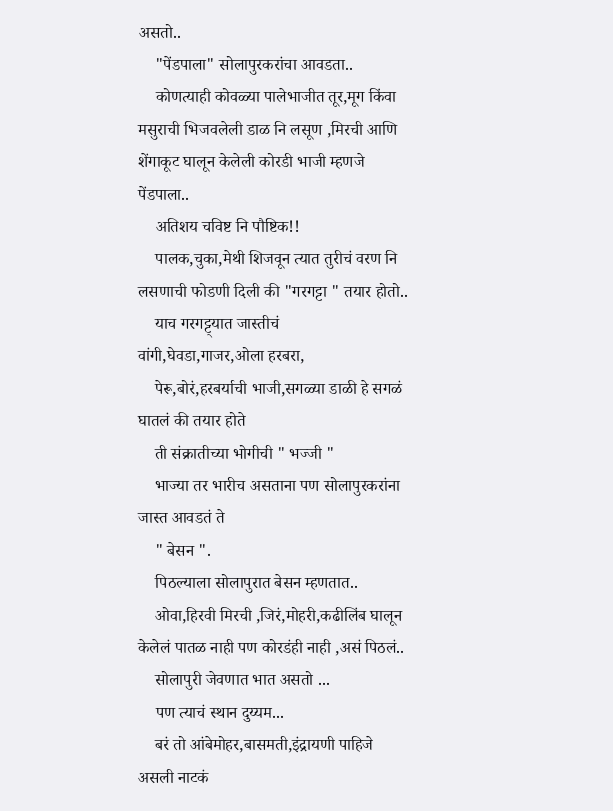असतो..
    "पेंडपाला" सोलापुरकरांचा आवडता..
    कोणत्याही कोवळ्या पालेभाजीत तूर,मूग किंवा मसुराची भिजवलेली डाळ नि लसूण ,मिरची आणि शेंगाकूट घालून केलेली कोरडी भाजी म्हणजे पेंडपाला..
    अतिशय चविष्ट नि पौष्टिक!!
    पालक,चुका,मेथी शिजवून त्यात तुरीचं वरण नि लसणाची फोडणी दिली की "गरगट्टा " तयार होतो..
    याच गरगट्ट्यात जास्तीचं वांगी,घेवडा,गाजर,ओला हरबरा,
    पेरू,बोरं,हरबर्याची भाजी,सगळ्या डाळी हे सगळं घातलं की तयार होते
    ती संक्रातीच्या भोगीची " भज्जी "
    भाज्या तर भारीच असताना पण सोलापुरकरांना जास्त आवडतं ते
    " बेसन ".
    पिठल्याला सोलापुरात बेसन म्हणतात..
    ओवा,हिरवी मिरची ,जिरं,मोहरी,कढीलिंब घालून केलेलं पातळ नाही पण कोरडंही नाही ,असं पिठलं..
    सोलापुरी जेवणात भात असतो ...
    पण त्याचं स्थान दुय्यम...
    बरं तो आंबेमोहर,बासमती,इंद्रायणी पाहिजे असली नाटकं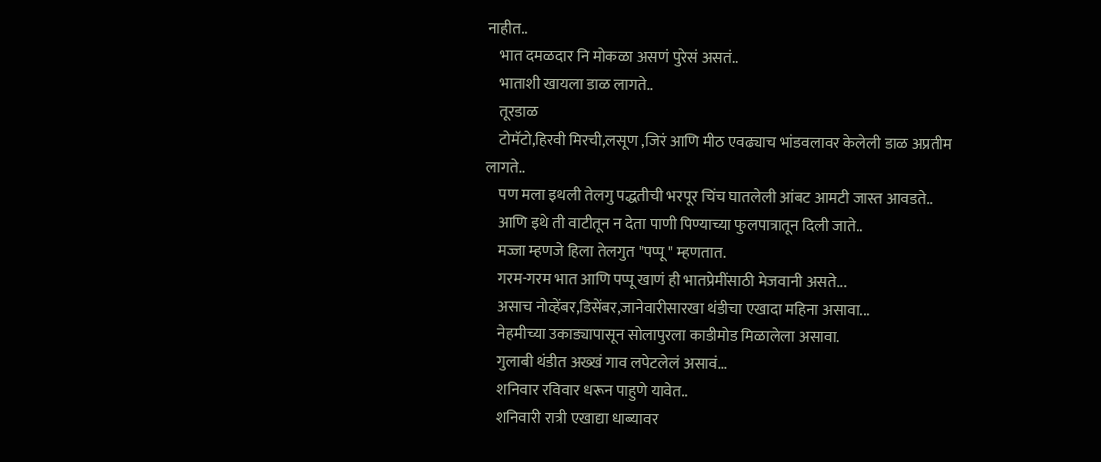नाहीत..
    भात दमळदार नि मोकळा असणं पुरेसं असतं..
    भाताशी खायला डाळ लागते..
    तूरडाळ
    टोमॅटो,हिरवी मिरची,लसूण ,जिरं आणि मीठ एवढ्याच भांडवलावर केलेली डाळ अप्रतीम लागते..
    पण मला इथली तेलगु पद्धतीची भरपूर चिंच घातलेली आंबट आमटी जास्त आवडते..
    आणि इथे ती वाटीतून न देता पाणी पिण्याच्या फुलपात्रातून दिली जाते..
    मज्जा म्हणजे हिला तेलगुत "पप्पू " म्हणतात.
    गरम-गरम भात आणि पप्पू खाणं ही भातप्रेमींसाठी मेजवानी असते...
    असाच नोव्हेंबर,डिसेंबर,जानेवारीसारखा थंडीचा एखादा महिना असावा...
    नेहमीच्या उकाड्यापासून सोलापुरला काडीमोड मिळालेला असावा.
    गुलाबी थंडीत अख्खं गाव लपेटलेलं असावं...
    शनिवार रविवार धरून पाहुणे यावेत..
    शनिवारी रात्री एखाद्या धाब्यावर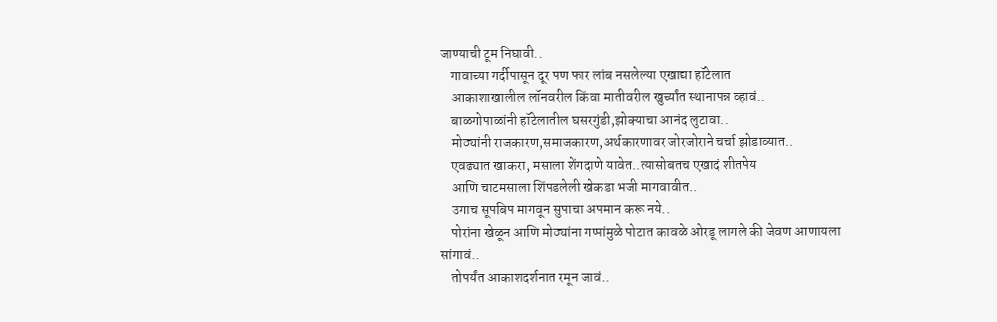जाण्याची टूम निघावी..
    गावाच्या गर्दीपासून दूर पण फार लांब नसलेल्या एखाद्या हॉटेलात
    आकाशाखालील लॉनवरील किंवा मातीवरील खुर्च्यांत स्थानापन्न व्हावं..
    बाळगोपाळांनी हॉटेलातील घसरगुंडी,झोक्याचा आनंद लुटावा..
    मोठ्यांनी राजकारण,समाजकारण,अर्थकारणावर जोरजोराने चर्चा झोडाव्यात..
    एवढ्यात खाकरा, मसाला शेंगदाणे यावेत..त्यासोबतच एखादं शीतपेय
    आणि चाटमसाला शिंपडलेली खेकडा भजी मागवावीत..
    उगाच सूपबिप मागवून सुपाचा अपमान करू नये..
    पोरांना खेळून आणि मोठ्यांना गप्पांमुळे पोटात कावळे ओरडू लागले की जेवण आणायला सांगावं..
    तोपर्यंत आकाशदर्शनात रमून जावं..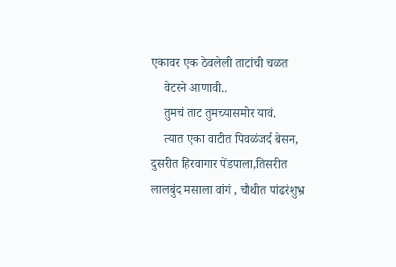एकावर एक ठेवलेली ताटांची चळत
    वेटरने आणावी..
    तुमचं ताट तुमच्यासमोर यावं.
    त्यात एका वाटीत पिवळंजर्द बेसन, दुसरीत हिरवागार पेंडपाला,तिसरीत लालबुंद मसाला वांगं , चौथीत पांढरंशुभ्र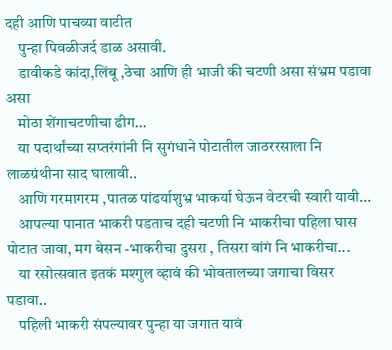दही आणि पाचव्या वाटीत
    पुन्हा पिवळीजर्द डाळ असावी.
    डावीकडे कांदा,लिंबू ,ठेचा आणि ही भाजी की चटणी असा संभ्रम पडावा असा
    मोठा शेंगाचटणीचा ढीग...
    या पदार्थांच्या सप्तरंगांनी नि सुगंधाने पोटातील जाठररसाला नि लाळग्रंथीना साद घालावी..
    आणि गरमागरम ,पातळ पांढर्याशुभ्र भाकर्या घेऊन वेटरची स्वारी यावी...
    आपल्या पानात भाकरी पडताच दही चटणी नि भाकरीचा पहिला घास पोटात जावा, मग बेसन -भाकरीचा दुसरा , तिसरा वांगं नि भाकरीचा...
    या रसोत्सवात इतकं मश्गुल व्हावं की भोवतालच्या जगाचा विसर पडावा..
    पहिली भाकरी संपल्यावर पुन्हा या जगात यावं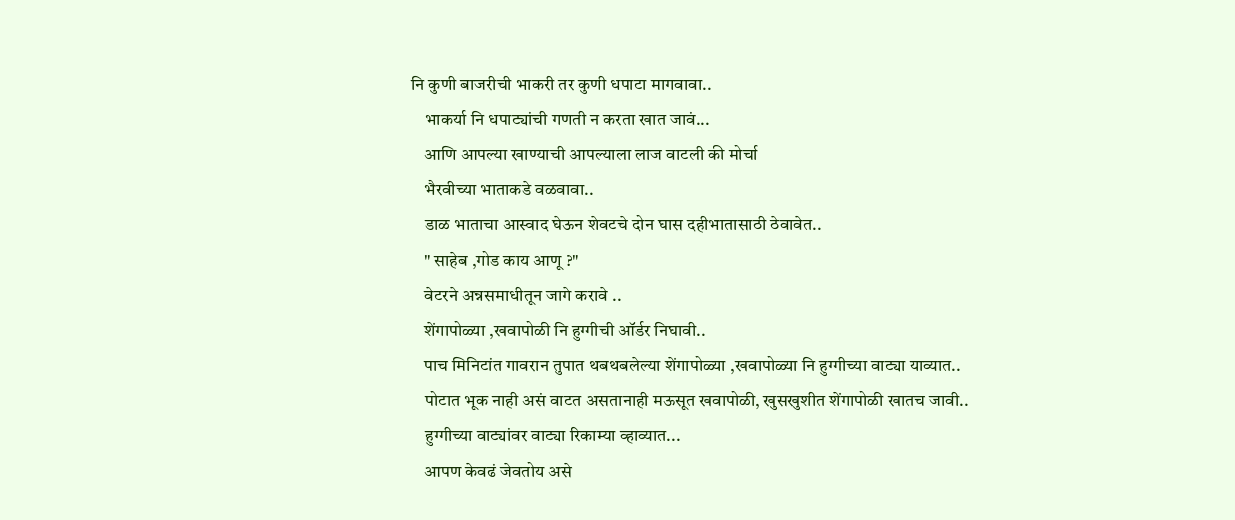नि कुणी बाजरीची भाकरी तर कुणी धपाटा मागवावा..
    भाकर्या नि धपाट्यांची गणती न करता खात जावं...
    आणि आपल्या खाण्याची आपल्याला लाज वाटली की मोर्चा
    भैरवीच्या भाताकडे वळवावा..
    डाळ भाताचा आस्वाद घेऊन शेवटचे दोन घास दहीभातासाठी ठेवावेत..
    " साहेब ,गोड काय आणू ?"
    वेटरने अन्नसमाधीतून जागे करावे ..
    शेंगापोळ्या ,खवापोळी नि हुग्गीची ऑर्डर निघावी..
    पाच मिनिटांत गावरान तुपात थबथबलेल्या शेंगापोळ्या ,खवापोळ्या नि हुग्गीच्या वाट्या याव्यात..
    पोटात भूक नाही असं वाटत असतानाही मऊसूत खवापोळी, खुसखुशीत शेंगापोळी खातच जावी..
    हुग्गीच्या वाट्यांवर वाट्या रिकाम्या व्हाव्यात...
    आपण केवढं जेवतोय असे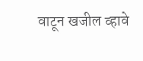वाटून खजील व्हावे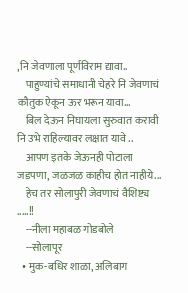,नि जेवणाला पूर्णविराम द्यावा..
    पाहुण्यांचे समाधानी चेहरे नि जेवणाचं कौतुक ऐकून ऊर भरून यावा...
    बिल देऊन निघायला सुरुवात करावी नि उभे राहिल्यावर लक्षात यावे ..
    आपण इतके जेऊनही पोटाला जडपणा, जळजळ काहीच होत नाहीये...
    हेच तर सोलापुरी जेवणाचं वैशिष्ट्य .....!!
    --नीला महाबळ गोडबोले
    --सोलापूर
  • मुक-बधिर शाळा, अलिबाग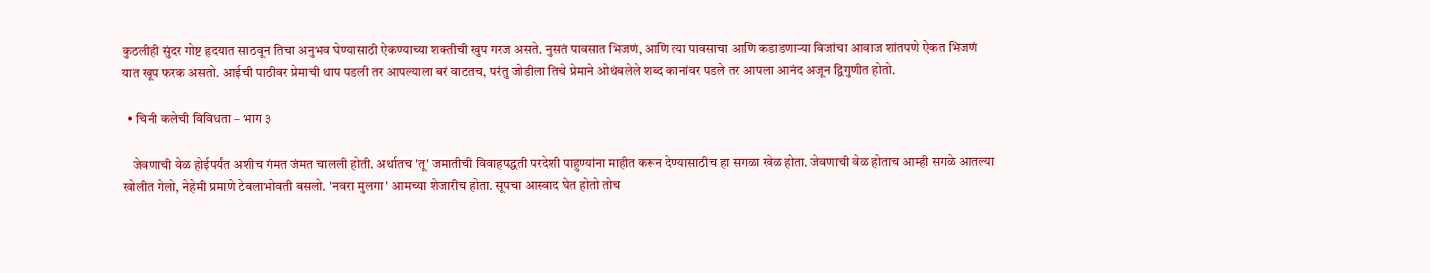कुठलीही सुंदर गोष्ट हृदयात साठवून तिचा अनुभव घेण्यासाठी ऐकण्याच्या शक्तीची खुप गरज असते. नुसतं पावसात भिजणं, आणि त्या पावसाचा आणि कडाडणार्‍या विजांचा आवाज शांतपणे ऐकत भिजणं यात खूप फरक असतो. आईची पाठीवर प्रेमाची थाप पडली तर आपल्याला बरं वाटतच, परंतु जोडीला तिचे प्रेमाने ओथंबलेले शब्द कानांवर पडले तर आपला आनंद अजून द्विगुणीत होतो.

  • चिनी कलेची विविधता – भाग ३

    जेवणाची वेळ होईपर्यंत अशीच गंमत जंमत चालली होती. अर्थातच 'तू' जमातीची विवाहपद्धती परदेशी पाहुण्यांना माहीत करून देण्यासाठीच हा सगळा खेळ होता. जेवणाची वेळ होताच आम्ही सगळे आतल्या खोलीत गेलो, नेहेमी प्रमाणे टेबलाभोवती बसलो. 'नवरा मुलगा' आमच्या शेजारीच होता. सूपचा आस्वाद घेत होतो तोच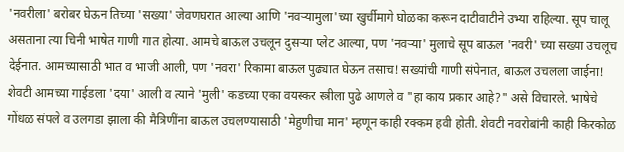'नवरीला' बरोबर घेऊन तिच्या 'सख्या' जेवणघरात आल्या आणि 'नवऱ्यामुला'च्या खुर्चीमागे घोळका करून दाटीवाटीने उभ्या राहिल्या. सूप चालू असताना त्या चिनी भाषेत गाणी गात होत्या. आमचे बाऊल उचलून दुसऱ्या प्लेट आल्या, पण 'नवऱ्या' मुलाचे सूप बाऊल 'नवरी' च्या सख्या उचलूच देईनात. आमच्यासाठी भात व भाजी आली, पण 'नवरा' रिकामा बाऊल पुढ्यात घेऊन तसाच! सख्यांची गाणी संपेनात, बाऊल उचलला जाईना! शेवटी आमच्या गाईडला 'दया' आली व त्याने 'मुली' कडच्या एका वयस्कर स्त्रीला पुढे आणले व "हा काय प्रकार आहे?" असे विचारले. भाषेचे गोंधळ संपले व उलगडा झाला की मैत्रिणींना बाऊल उचलण्यासाठी 'मेहुणीचा मान' म्हणून काही रक्कम हवी होती. शेवटी नवरोबांनी काही किरकोळ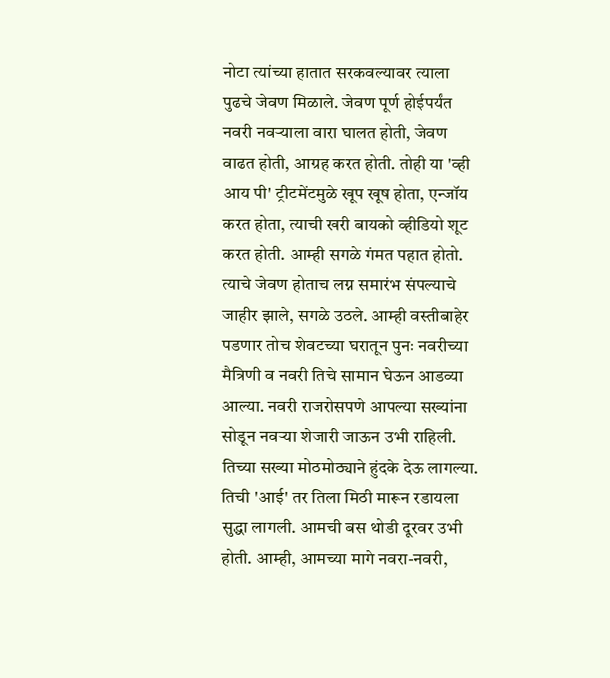नोटा त्यांच्या हातात सरकवल्यावर त्याला पुढचे जेवण मिळाले. जेवण पूर्ण होईपर्यंत नवरी नवऱ्याला वारा घालत होती, जेवण वाढत होती, आग्रह करत होती. तोही या 'व्ही आय पी' ट्रीटमेंटमुळे खूप खूष होता, एन्जॉय करत होता, त्याची खरी बायको व्हीडियो शूट करत होती. आम्ही सगळे गंमत पहात होतो. त्याचे जेवण होताच लग्न समारंभ संपल्याचे जाहीर झाले, सगळे उठले. आम्ही वस्तीबाहेर पडणार तोच शेवटच्या घरातून पुनः नवरीच्या मैत्रिणी व नवरी तिचे सामान घेऊन आडव्या आल्या. नवरी राजरोसपणे आपल्या सख्यांना सोडून नवऱ्या शेजारी जाऊन उभी राहिली. तिच्या सख्या मोठमोठ्याने हुंदके देऊ लागल्या. तिची 'आई' तर तिला मिठी मारून रडायला सुद्धा लागली. आमची बस थोडी दूरवर उभी होती. आम्ही, आमच्या मागे नवरा-नवरी,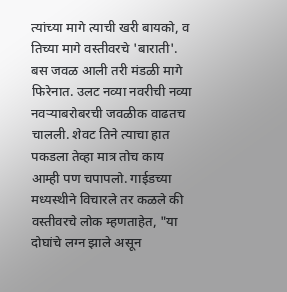त्यांच्या मागे त्याची खरी बायको, व तिच्या मागे वस्तीवरचे 'बाराती'. बस जवळ आली तरी मंडळी मागे फिरेनात. उलट नव्या नवरीची नव्या नवऱ्याबरोबरची जवळीक वाढतच चालली. शेवट तिने त्याचा हात पकडला तेव्हा मात्र तोच काय आम्ही पण चपापलो. गाईडच्या मध्यस्थीने विचारले तर कळले की वस्तीवरचे लोक म्हणताहेत, "या दोघांचे लग्न झाले असून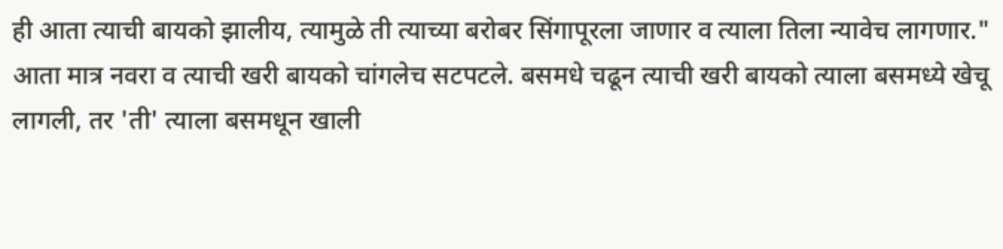ही आता त्याची बायको झालीय, त्यामुळे ती त्याच्या बरोबर सिंगापूरला जाणार व त्याला तिला न्यावेच लागणार." आता मात्र नवरा व त्याची खरी बायको चांगलेच सटपटले. बसमधे चढून त्याची खरी बायको त्याला बसमध्ये खेचू लागली, तर 'ती' त्याला बसमधून खाली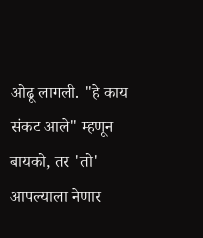ओढू लागली. "हे काय संकट आले" म्हणून बायको, तर 'तो' आपल्याला नेणार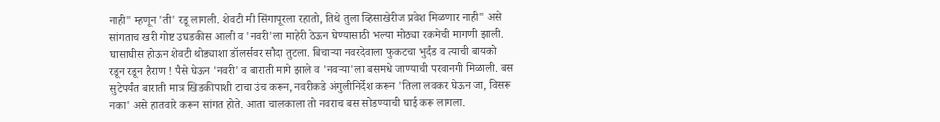नाही" म्हणून 'ती' रडू लागली. शेवटी मी सिंगापूरला रहातो, तिथे तुला व्हिसाखेरीज प्रवेश मिळणार नाही" असे सांगताच खरी गोष्ट उघडकीस आली व 'नवरी'ला माहेरी ठेऊन घेण्यासाठी भल्या मोठ्या रकमेची मागणी झाली. घासाघीस होऊन शेवटी थोड्याशा डॉलर्सवर सौदा तुटला. बिचाऱ्या नवरदेवाला फुकटचा भुर्दंड व त्याची बायको रडून रडून हैराण ! पैसे घेऊन 'नवरी' व बाराती मागे झाले व 'नवऱ्या'ला बसमधे जाण्याची परवानगी मिळाली. बस सुटेपर्यंत बाराती मात्र खिडकीपाशी टाचा उंच करून, नवरीकडे अंगुलीनिर्देश करून 'तिला लवकर घेऊन जा, विसरू नका' असे हातवारे करून सांगत होते. आता चालकाला तो नवराच बस सोडण्याची घाई करू लागला.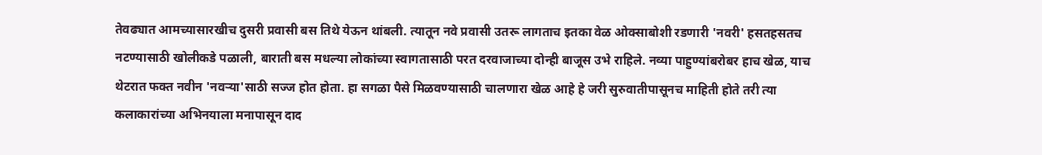तेवढ्यात आमच्यासारखीच दुसरी प्रवासी बस तिथे येऊन थांबली. त्यातून नवे प्रवासी उतरू लागताच इतका वेळ ओक्साबोशी रडणारी 'नवरी' हसतहसतच नटण्यासाठी खोलीकडे पळाली, बाराती बस मधल्या लोकांच्या स्वागतासाठी परत दरवाजाच्या दोन्ही बाजूस उभे राहिले. नव्या पाहुण्यांबरोबर हाच खेळ, याच थेटरात फक्त नवीन 'नवऱ्या'साठी सज्ज होत होता. हा सगळा पैसे मिळवण्यासाठी चालणारा खेळ आहे हे जरी सुरुवातीपासूनच माहिती होते तरी त्या कलाकारांच्या अभिनयाला मनापासून दाद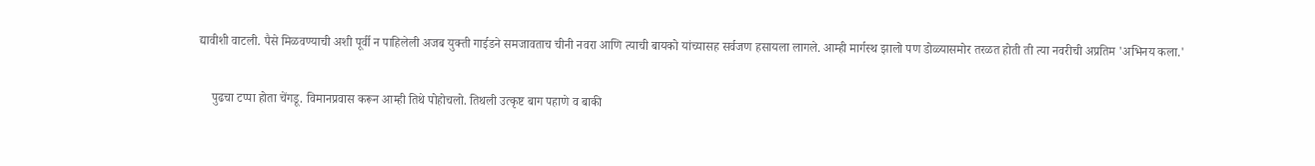द्यावीशी वाटली. पैसे मिळवण्याची अशी पूर्वी न पाहिलेली अजब युक्ती गाईडने समजावताच चीनी नवरा आणि त्याची बायको यांच्यासह सर्वजण हसायला लागले. आम्ही मार्गस्थ झालो पण डोळ्यासमोर तरळत होती ती त्या नवरीची अप्रतिम 'अभिनय कला.'

    पुढचा टप्पा होता चेंगडू. विमानप्रवास करून आम्ही तिथे पोहोचलो. तिथली उत्कृष्ट बाग पहाणे व बाकी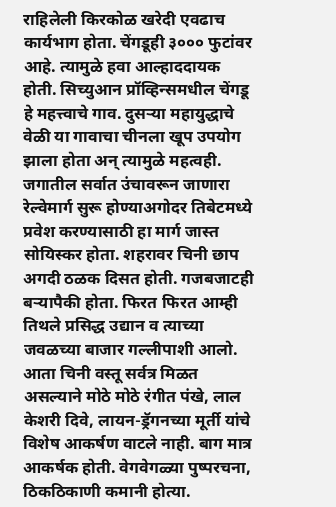राहिलेली किरकोळ खरेदी एवढाच कार्यभाग होता. चेंगडूही ३००० फुटांवर आहे. त्यामुळे हवा आल्हाददायक होती. सिच्युआन प्रॉव्हिन्समधील चेंगडू हे महत्त्वाचे गाव. दुसऱ्या महायुद्धाचे वेळी या गावाचा चीनला खूप उपयोग झाला होता अन् त्यामुळे महत्वही. जगातील सर्वात उंचावरून जाणारा रेल्वेमार्ग सुरू होण्याअगोदर तिबेटमध्ये प्रवेश करण्यासाठी हा मार्ग जास्त सोयिस्कर होता. शहरावर चिनी छाप अगदी ठळक दिसत होती. गजबजाटही बऱ्यापैकी होता. फिरत फिरत आम्ही तिथले प्रसिद्ध उद्यान व त्याच्या जवळच्या बाजार गल्लीपाशी आलो. आता चिनी वस्तू सर्वत्र मिळत असल्याने मोठे मोठे रंगीत पंखे, लाल केशरी दिवे, लायन-ड्रॅगनच्या मूर्ती यांचे विशेष आकर्षण वाटले नाही. बाग मात्र आकर्षक होती. वेगवेगळ्या पुष्परचना, ठिकठिकाणी कमानी होत्या.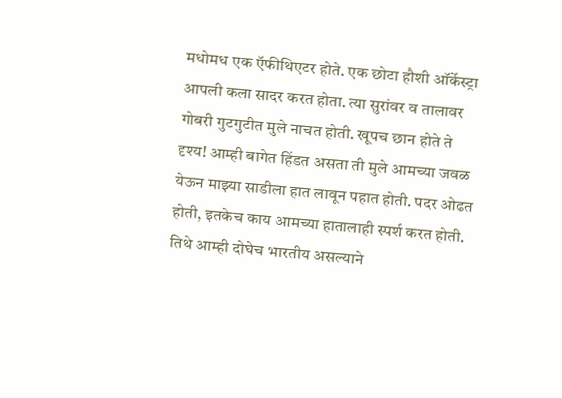मधोमध एक ऍफीथिएटर होते. एक छोटा हौशी ऑर्केस्ट्रा आपली कला सादर करत होता. त्या सुरांवर व तालावर गोबरी गुटगुटीत मुले नाचत होती. खूपच छान होते ते दृश्य! आम्ही बागेत हिंडत असता ती मुले आमच्या जवळ येऊन माझ्या साडीला हात लावून पहात होती. पदर ओढत होती, इतकेच काय आमच्या हातालाही स्पर्श करत होती. तिथे आम्ही दोघेच भारतीय असल्याने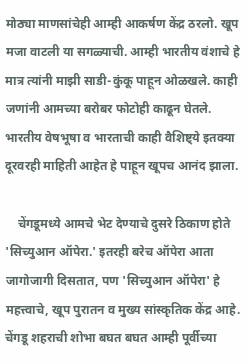मोठ्या माणसांचेही आम्ही आकर्षण केंद्र ठरलो. खूप मजा वाटली या सगळ्याची. आम्ही भारतीय वंशाचे हे मात्र त्यांनी माझी साडी-कुंकू पाहून ओळखले. काही जणांनी आमच्या बरोबर फोटोही काढून घेतले. भारतीय वेषभूषा व भारताची काही वैशिष्ट्ये इतक्या दूरवरही माहिती आहेत हे पाहून खूपच आनंद झाला.

    चेंगडूमध्ये आमचे भेट देण्याचे दुसरे ठिकाण होते 'सिच्युआन ऑपेरा.' इतरही बरेच ऑपेरा आता जागोजागी दिसतात, पण 'सिच्युआन ऑपेरा' हे महत्त्वाचे, खूप पुरातन व मुख्य सांस्कृतिक केंद्र आहे. चेंगडू शहराची शोभा बघत बघत आम्ही पूर्वीच्या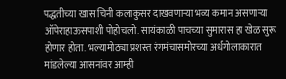पद्धतीच्या खास चिनी कलाकुसर दाखवणाऱ्या भव्य कमान असणाऱ्या ऑपेराहाऊसपाशी पोहोचलो. सायंकाळी पाचच्या सुमारास हा खेळ सुरू होणार होता. भल्यामोठ्या प्रशस्त रंगमंचासमोरच्या अर्धगोलाकारात मांडलेल्या आसनांवर आम्ही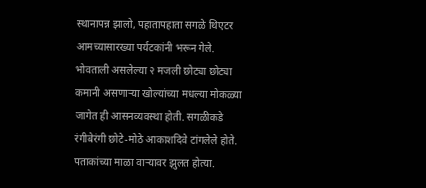स्थानापन्न झालो, पहातापहाता सगळे थिएटर आमच्यासारख्या पर्यटकांनी भरून गेले. भोवताली असलेल्या २ मजली छोट्या छोट्या कमानी असणाऱ्या खोल्यांच्या मधल्या मोकळ्या जागेत ही आसनव्यवस्था होती. सगळीकडे रंगीबेरंगी छोटे-मोठे आकाशदिवे टांगलेले होते. पताकांच्या माळा वाऱ्यावर झुलत होत्या.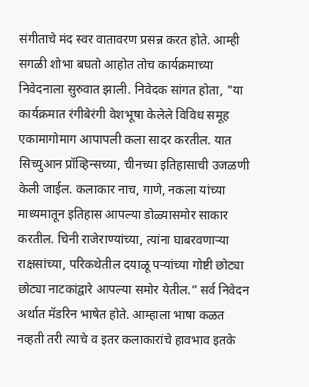संगीताचे मंद स्वर वातावरण प्रसन्न करत होते. आम्ही सगळी शोभा बघतो आहोत तोच कार्यक्रमाच्या निवेदनाला सुरुवात झाली. निवेदक सांगत होता, "या कार्यक्रमात रंगीबेरंगी वेशभूषा केलेले विविध समूह एकामागोमाग आपापली कला सादर करतील. यात सिच्युआन प्रॉव्हिन्सच्या, चीनच्या इतिहासाची उजळणी केली जाईल. कलाकार नाच, गाणे, नकला यांच्या माध्यमातून इतिहास आपल्या डोळ्यासमोर साकार करतील. चिनी राजेराण्यांच्या, त्यांना घाबरवणाऱ्या राक्षसांच्या, परिकथेतील दयाळू पऱ्यांच्या गोष्टी छोट्या छोट्या नाटकांद्वारे आपल्या समोर येतील.” सर्व निवेदन अर्थात मॅडरिन भाषेत होते. आम्हाला भाषा कळत नव्हती तरी त्याचे व इतर कलाकारांचे हावभाव इतके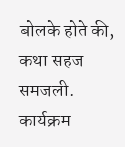बोलके होते की, कथा सहज समजली. कार्यक्रम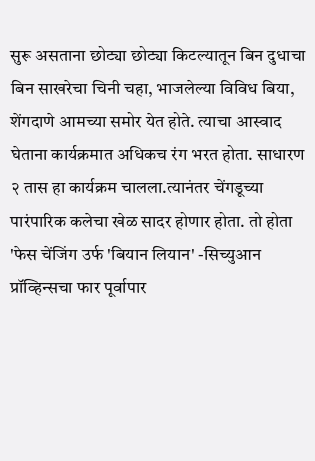सुरू असताना छोट्या छोट्या किटल्यातून बिन दुधाचा बिन साखरेचा चिनी चहा, भाजलेल्या विविध बिया, शेंगदाणे आमच्या समोर येत होते. त्याचा आस्वाद घेताना कार्यक्रमात अधिकच रंग भरत होता. साधारण २ तास हा कार्यक्रम चालला.त्यानंतर चेंगडूच्या पारंपारिक कलेचा खेळ सादर होणार होता. तो होता 'फेस चेंजिंग उर्फ 'बियान लियान' -सिच्युआन प्रॉव्हिन्सचा फार पूर्वापार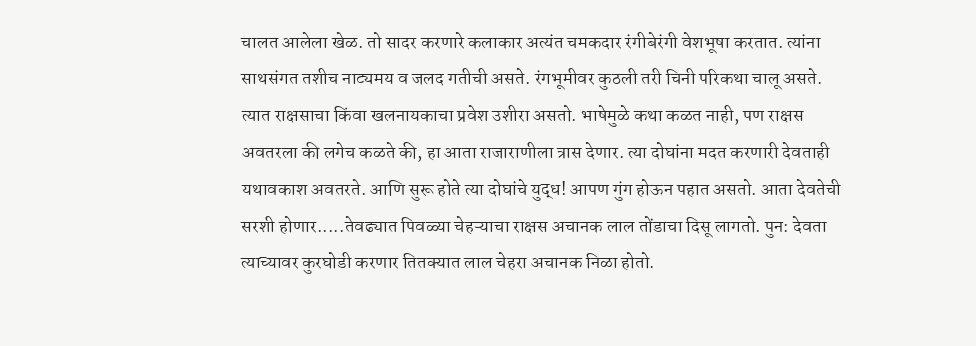चालत आलेला खेळ. तो सादर करणारे कलाकार अत्यंत चमकदार रंगीबेरंगी वेशभूषा करतात. त्यांना साथसंगत तशीच नाट्यमय व जलद गतीची असते. रंगभूमीवर कुठली तरी चिनी परिकथा चालू असते. त्यात राक्षसाचा किंवा खलनायकाचा प्रवेश उशीरा असतो. भाषेमुळे कथा कळत नाही, पण राक्षस अवतरला की लगेच कळते की, हा आता राजाराणीला त्रास देणार. त्या दोघांना मदत करणारी देवताही यथावकाश अवतरते. आणि सुरू होते त्या दोघांचे युद्ध! आपण गुंग होऊन पहात असतो. आता देवतेची सरशी होणार.....तेवढ्यात पिवळ्या चेहऱ्याचा राक्षस अचानक लाल तोंडाचा दिसू लागतो. पुन: देवता त्याच्यावर कुरघोडी करणार तितक्यात लाल चेहरा अचानक निळा होतो.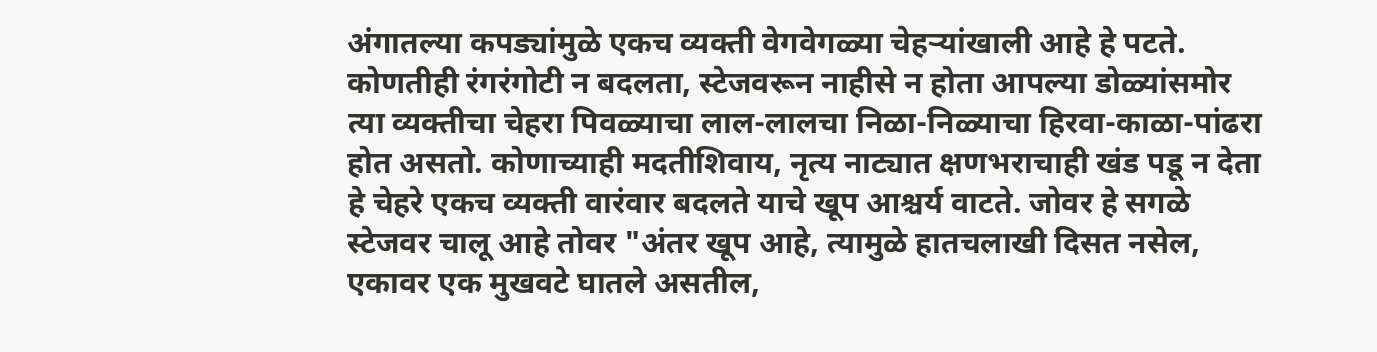अंगातल्या कपड्यांमुळे एकच व्यक्ती वेगवेगळ्या चेहऱ्यांखाली आहे हे पटते. कोणतीही रंगरंगोटी न बदलता, स्टेजवरून नाहीसे न होता आपल्या डोळ्यांसमोर त्या व्यक्तीचा चेहरा पिवळ्याचा लाल-लालचा निळा-निळ्याचा हिरवा-काळा-पांढरा होत असतो. कोणाच्याही मदतीशिवाय, नृत्य नाट्यात क्षणभराचाही खंड पडू न देता हे चेहरे एकच व्यक्ती वारंवार बदलते याचे खूप आश्चर्य वाटते. जोवर हे सगळे स्टेजवर चालू आहे तोवर "अंतर खूप आहे, त्यामुळे हातचलाखी दिसत नसेल, एकावर एक मुखवटे घातले असतील,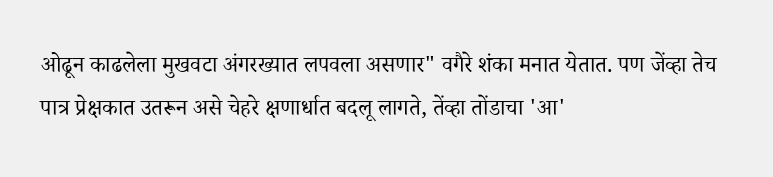ओढून काढलेला मुखवटा अंगरख्यात लपवला असणार" वगैरे शंका मनात येतात. पण जेंव्हा तेच पात्र प्रेक्षकात उतरून असे चेहरे क्षणार्धात बदलू लागते, तेंव्हा तोंडाचा 'आ'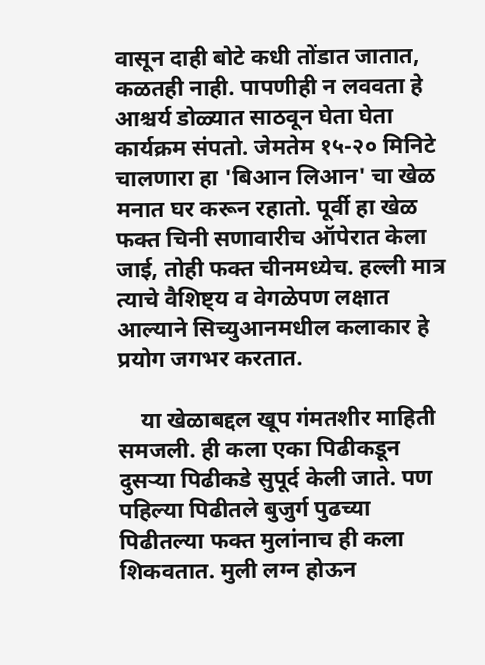वासून दाही बोटे कधी तोंडात जातात, कळतही नाही. पापणीही न लववता हे आश्चर्य डोळ्यात साठवून घेता घेता कार्यक्रम संपतो. जेमतेम १५-२० मिनिटे चालणारा हा 'बिआन लिआन' चा खेळ मनात घर करून रहातो. पूर्वी हा खेळ फक्त चिनी सणावारीच ऑपेरात केला जाई, तोही फक्त चीनमध्येच. हल्ली मात्र त्याचे वैशिष्ट्य व वेगळेपण लक्षात आल्याने सिच्युआनमधील कलाकार हे प्रयोग जगभर करतात.

    या खेळाबद्दल खूप गंमतशीर माहिती समजली. ही कला एका पिढीकडून दुसऱ्या पिढीकडे सुपूर्द केली जाते. पण पहिल्या पिढीतले बुजुर्ग पुढच्या पिढीतल्या फक्त मुलांनाच ही कला शिकवतात. मुली लग्न होऊन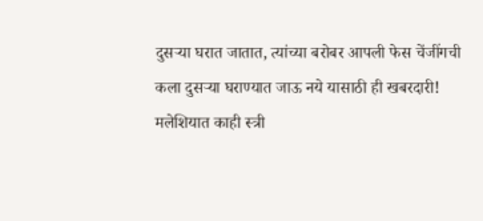दुसऱ्या घरात जातात, त्यांच्या बरोबर आपली फेस चेंजींगची कला दुसऱ्या घराण्यात जाऊ नये यासाठी ही खबरदारी! मलेशियात काही स्त्री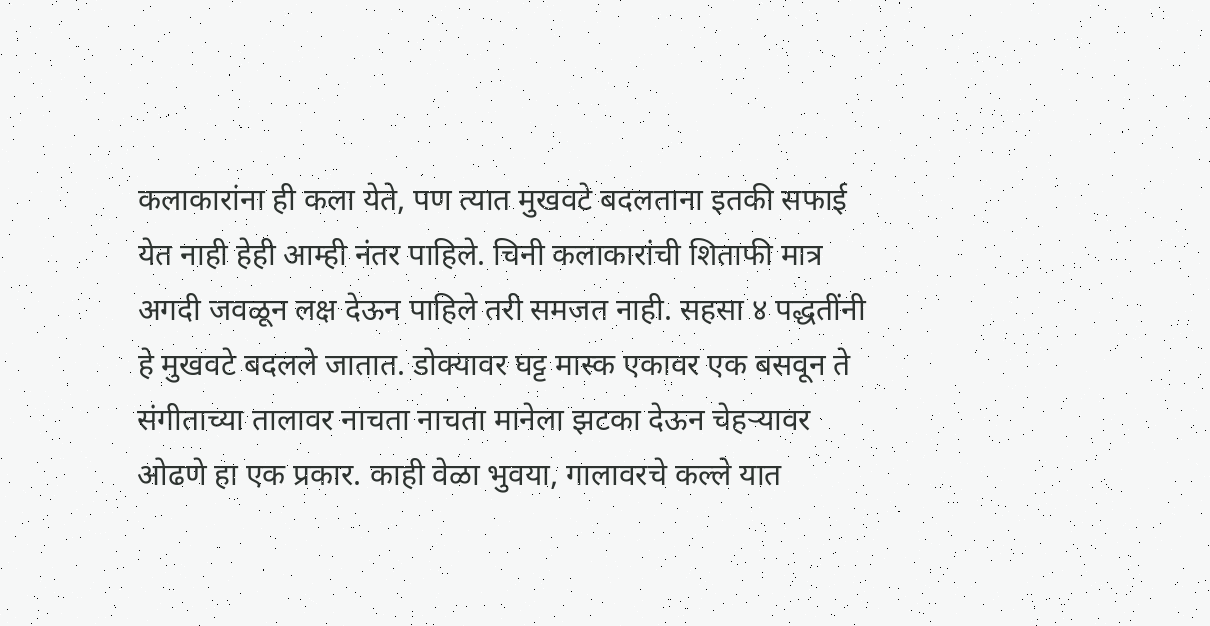कलाकारांना ही कला येते, पण त्यात मुखवटे बदलताना इतकी सफाई येत नाही हेही आम्ही नंतर पाहिले. चिनी कलाकारांची शिताफी मात्र अगदी जवळून लक्ष देऊन पाहिले तरी समजत नाही. सहसा ४ पद्धतींनी हे मुखवटे बदलले जातात. डोक्यावर घट्ट मास्क एकावर एक बसवून ते संगीताच्या तालावर नाचता नाचता मानेला झटका देऊन चेहऱ्यावर ओढणे हा एक प्रकार. काही वेळा भुवया, गालावरचे कल्ले यात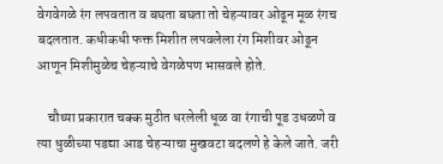वेगवेगळे रंग लपवतात व बघता बघता तो चेहऱ्यावर ओढून मूळ रंगच बदलतात. कधीकधी फक्त मिशीत लपवलेला रंग मिशीवर ओढून आणून मिशीमुळेच चेहऱ्याचे वेगळेपण भासवले होते.

    चौथ्या प्रकारात चक्क मुठीत धरलेली धूळ वा रंगाची पूड उधळणे व त्या धुळीच्या पडद्या आड चेहऱ्याचा मुखवटा बदलणे हे केले जाते. जरी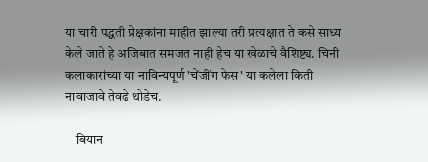या चारी पद्धती प्रेक्षकांना माहीत झाल्या तरी प्रत्यक्षात ते कसे साध्य केले जाते हे अजिबात समजत नाही हेच या खेळाचे वैशिष्ट्य. चिनी कलाकारांच्या या नाविन्यपूर्ण 'चेंजींग फेस' या कलेला किती नावाजावे तेवढे थोडेच.

    बियान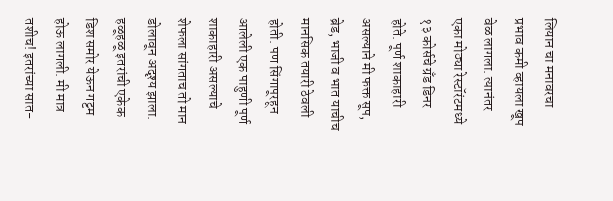लियान चा मनावरचा प्रभाव कमी व्हायला खूप वेळ लागला. त्यानंतर एका मोठ्या रेस्टॉरंटमध्ये १३ कोर्सचे ग्रँड डिनर होते. पूर्ण शाकाहारी असल्याने मी फक्त सूप, ब्रेड, भाजी व भात याचीच मानसिक तयारी ठेवली होती. पण सिंगापूरहून आलेली एक पाहुणी पूर्ण शाकाहारी असल्याचे शेफला सांगताच तो मान डोलावून अदृश्य झाला. हळूहळू इतरांची एकेक डिश समोर येऊन गट्टम होऊ लागली. मी मात्र तशीच! इतरांच्या सात-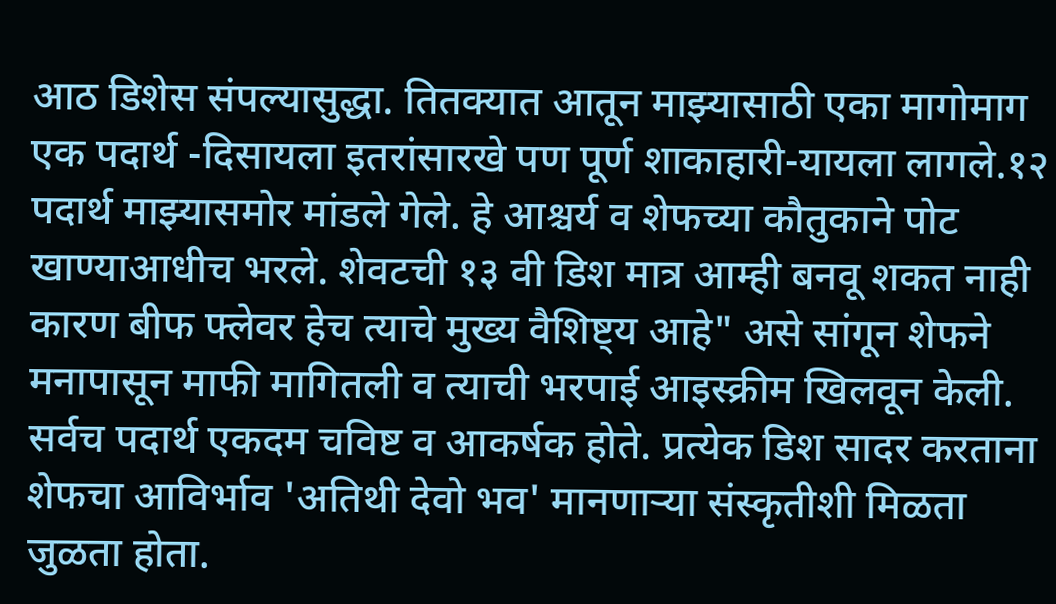आठ डिशेस संपल्यासुद्धा. तितक्यात आतून माझ्यासाठी एका मागोमाग एक पदार्थ -दिसायला इतरांसारखे पण पूर्ण शाकाहारी-यायला लागले.१२ पदार्थ माझ्यासमोर मांडले गेले. हे आश्चर्य व शेफच्या कौतुकाने पोट खाण्याआधीच भरले. शेवटची १३ वी डिश मात्र आम्ही बनवू शकत नाही कारण बीफ फ्लेवर हेच त्याचे मुख्य वैशिष्ट्य आहे" असे सांगून शेफने मनापासून माफी मागितली व त्याची भरपाई आइस्क्रीम खिलवून केली. सर्वच पदार्थ एकदम चविष्ट व आकर्षक होते. प्रत्येक डिश सादर करताना शेफचा आविर्भाव 'अतिथी देवो भव' मानणाऱ्या संस्कृतीशी मिळता जुळता होता.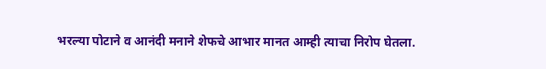भरल्या पोटाने व आनंदी मनाने शेफचे आभार मानत आम्ही त्याचा निरोप घेतला.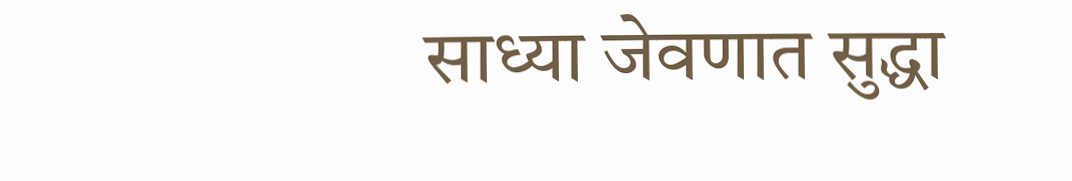साध्या जेवणात सुद्धा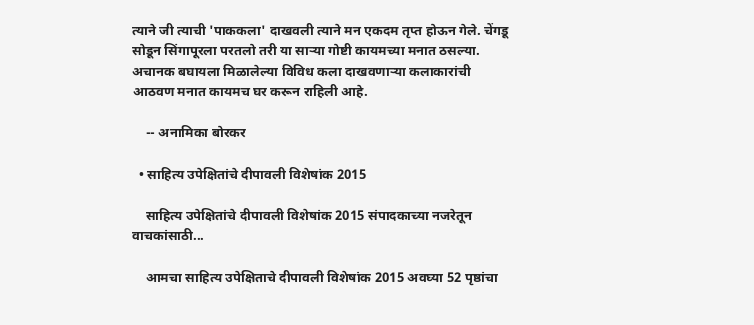त्याने जी त्याची 'पाककला' दाखवली त्याने मन एकदम तृप्त होऊन गेले. चेंगडू सोडून सिंगापूरला परतलो तरी या साऱ्या गोष्टी कायमच्या मनात ठसल्या. अचानक बघायला मिळालेल्या विविध कला दाखवणाऱ्या कलाकारांची आठवण मनात कायमच घर करून राहिली आहे.

    -- अनामिका बोरकर

  • साहित्य उपेक्षितांचे दीपावली विशेषांक 2015

    साहित्य उपेक्षितांचे दीपावली विशेषांक 2015 संपादकाच्या नजरेतून वाचकांसाठी...

    आमचा साहित्य उपेक्षिताचे दीपावली विशेषांक 2015 अवघ्या 52 पृष्ठांचा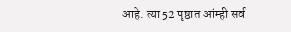आहे. त्या 52 पृष्ठात आंम्ही सर्व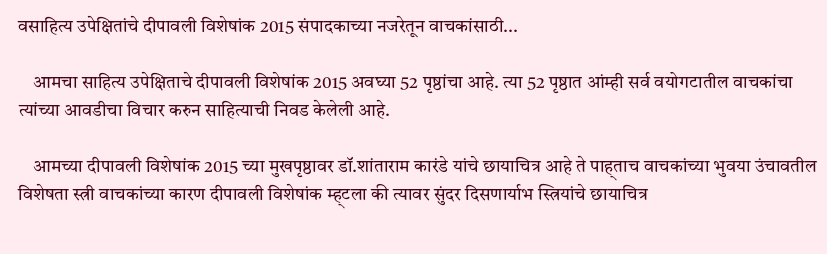वसाहित्य उपेक्षितांचे दीपावली विशेषांक 2015 संपादकाच्या नजरेतून वाचकांसाठी...

    आमचा साहित्य उपेक्षिताचे दीपावली विशेषांक 2015 अवघ्या 52 पृष्ठांचा आहे. त्या 52 पृष्ठात आंम्ही सर्व वयोगटातील वाचकांचा त्यांच्या आवडीचा विचार करुन साहित्याची निवड केलेली आहे.

    आमच्या दीपावली विशेषांक 2015 च्या मुखपृष्ठावर डॉ.शांताराम कारंडे यांचे छायाचित्र आहे ते पाह्ताच वाचकांच्या भुवया उंचावतील विशेषता स्त्री वाचकांच्या कारण दीपावली विशेषांक म्ह्टला की त्यावर सुंदर दिसणार्याभ स्त्रियांचे छायाचित्र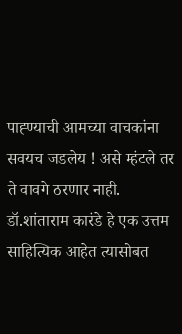पाह्ण्याची आमच्या वाचकांना सवयच जडलेय ! असे म्हंटले तर ते वावगे ठरणार नाही. डॉ.शांताराम कारंडे हे एक उत्तम साहित्यिक आहेत त्यासोबत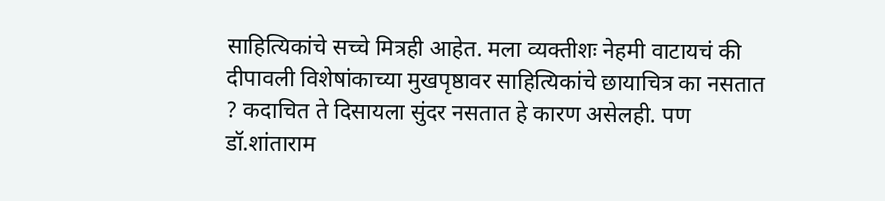साहित्यिकांचे सच्चे मित्रही आहेत. मला व्यक्तीशः नेहमी वाटायचं की दीपावली विशेषांकाच्या मुखपृष्ठावर साहित्यिकांचे छायाचित्र का नसतात ? कदाचित ते दिसायला सुंदर नसतात हे कारण असेलही. पण डॉ.शांताराम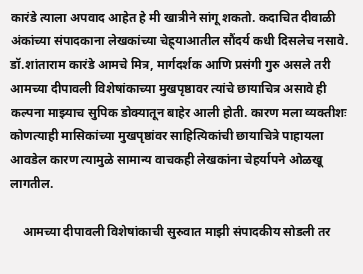कारंडे त्याला अपवाद आहेत हे मी खात्रीने सांगू शकतो. कदाचित दीवाळी अंकांच्या संपादकाना लेखकांच्या चेह्र्याआतील सौंदर्य कधी दिसलेच नसावे. डॉ.शांताराम कारंडे आमचे मित्र, मार्गदर्शक आणि प्रसंगी गुरु असले तरी आमच्या दीपावली विशेषांकाच्या मुखपृष्ठावर त्यांचे छायाचित्र असावे ही कल्पना माझ्याच सुपिक डोक्यातून बाहेर आली होती. कारण मला व्यक्तीशः कोणत्याही मासिकांच्या मुखपृष्ठांवर साहित्यिकांची छायाचित्रे पाहायला आवडेल कारण त्यामुळे सामान्य वाचकही लेखकांना चेहर्यापने ओळखू लागतील.

    आमच्या दीपावली विशेषांकाची सुरुवात माझी संपादकीय सोडली तर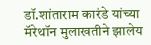डॉ.शांताराम कारंडे यांच्या मॅरेथॉन मुलाखतीने झालेय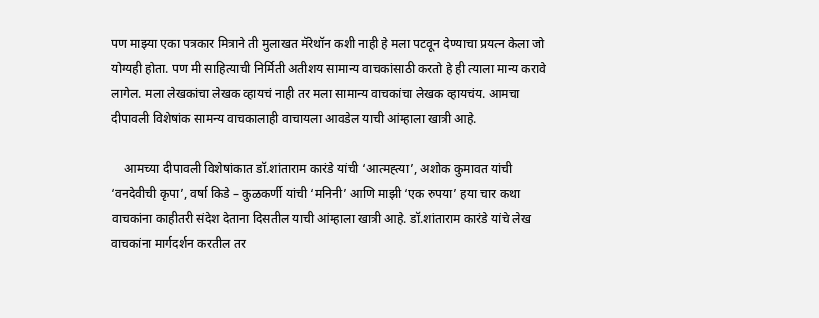पण माझ्या एका पत्रकार मित्राने ती मुलाखत मॅरेथॉन कशी नाही हे मला पटवून देण्याचा प्रयत्न केला जो योग्यही होता. पण मी साहित्याची निर्मिती अतीशय सामान्य वाचकांसाठी करतो हे ही त्याला मान्य करावे लागेल. मला लेखकांचा लेखक व्हायचं नाही तर मला सामान्य वाचकांचा लेखक व्हायचंय. आमचा दीपावली विशेषांक सामन्य वाचकालाही वाचायला आवडेल याची आंम्हाला खात्री आहे.

    आमच्या दीपावली विशेषांकात डॉ.शांताराम कारंडे यांची ‘आत्मह्त्या’, अशोक कुमावत यांची ‘वनदेवीची कृपा’, वर्षा किडे – कुळकर्णी यांची ‘मनिनी’ आणि माझी ‘एक रुपया’ हया चार कथा वाचकांना काहीतरी संदेश देताना दिसतील याची आंम्हाला खात्री आहे. डॉ.शांताराम कारंडे यांचे लेख वाचकांना मार्गदर्शन करतील तर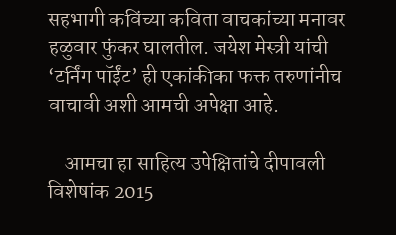सहभागी कविंच्या कविता वाचकांच्या मनावर हळुवार फुंकर घालतील. जयेश मेस्त्री यांची ‘टर्निंग पॉईंट’ ही एकांकीका फक्त तरुणांनीच वाचावी अशी आमची अपेक्षा आहे.

    आमचा हा साहित्य उपेक्षितांचे दीपावली विशेषांक 2015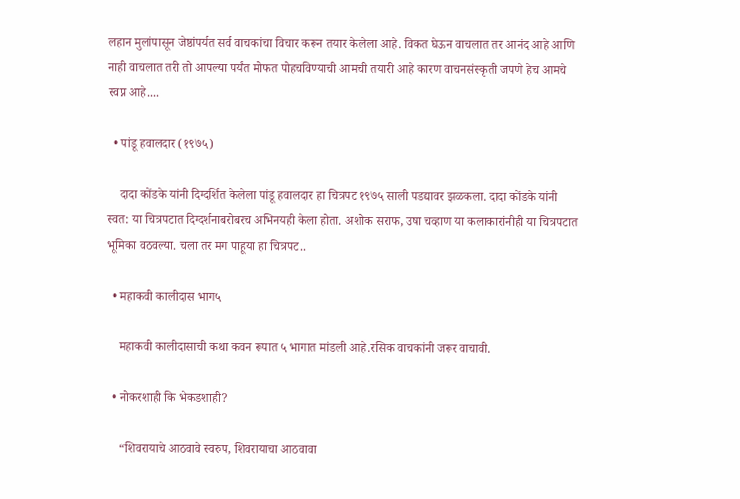लहान मुलांपासून जेष्ठांपर्यत सर्व वाचकांचा विचार करून तयार केलेला आहे. विकत घेऊन वाचलात तर आनंद आहे आणि नाही वाचलात तरी तो आपल्या पर्यंत मोफत पोहचविण्याची आमची तयारी आहे कारण वाचनसंस्कृती जपणे हेच आमचे स्वप्न आहे....

  • पांडू हवालदार (१९७५)

    दादा कोंडके यांनी दिग्दर्शित केलेला पांडू हवालदार हा चित्रपट १९७५ साली पडद्यावर झळकला. दादा कोंडके यांनी स्वत: या चित्रपटात दिग्दर्शनाबरोबरच अभिनयही केला होता. अशोक सराफ, उषा चव्हाण या कलाकारांनीही या चित्रपटात भूमिका वठवल्या. चला तर मग पाहूया हा चित्रपट..

  • महाकवी कालीदास भाग५

    महाकवी कालीदासाची कथा कवन रूपात ५ भागात मांडली आहे.रसिक वाचकांनी जरूर वाचावी.

  • नोकरशाही कि भेकडशाही?

    “शिवरायाचे आठवावे स्वरुप, शिवरायाचा आठवावा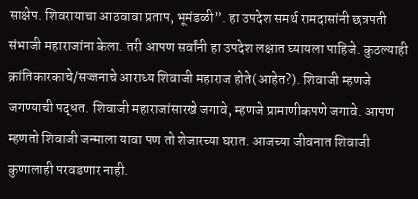साक्षेप. शिवरायाचा आठवावा प्रताप, भूमंडळी”. हा उपदेश समर्थ रामदासांनी छत्रपती संभाजी महाराजांना केला. तरी आपण सर्वांनी हा उपदेश लक्षात घ्यायला पाहिजे. कुठल्याही क्रांतिकारकाचे/सज्जनाचे आराध्य शिवाजी महाराज होते(आहेत?). शिवाजी म्हणजे जगण्याची पद्धत. शिवाजी महाराजांसारखे जगावे, म्हणजे प्रामाणीकपणे जगावे. आपण म्हणतो शिवाजी जन्माला यावा पण तो शेजारच्या घरात. आजच्या जीवनात शिवाजी कुणालाही परवडणार नाही.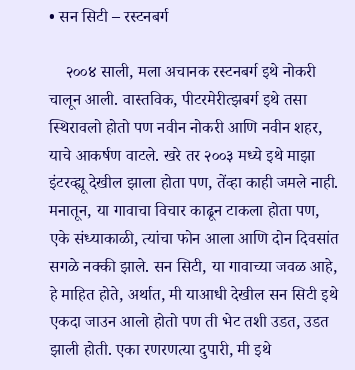• सन सिटी – रस्टनबर्ग

    २००४ साली, मला अचानक रस्टनबर्ग इथे नोकरी चालून आली. वास्तविक, पीटरमेरीत्झबर्ग इथे तसा स्थिरावलो होतो पण नवीन नोकरी आणि नवीन शहर, याचे आकर्षण वाटले. खरे तर २००३ मध्ये इथे माझा इंटरव्ह्यू देखील झाला होता पण, तेंव्हा काही जमले नाही. मनातून, या गावाचा विचार काढून टाकला होता पण, एके संध्याकाळी, त्यांचा फोन आला आणि दोन दिवसांत सगळे नक्की झाले. सन सिटी, या गावाच्या जवळ आहे, हे माहित होते, अर्थात, मी याआधी देखील सन सिटी इथे एकदा जाउन आलो होतो पण ती भेट तशी उडत, उडत झाली होती. एका रणरणत्या दुपारी, मी इथे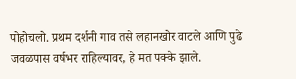पोहोचलो. प्रथम दर्शनी गाव तसे लहानखोर वाटले आणि पुढे जवळपास वर्षभर राहिल्यावर, हे मत पक्के झाले.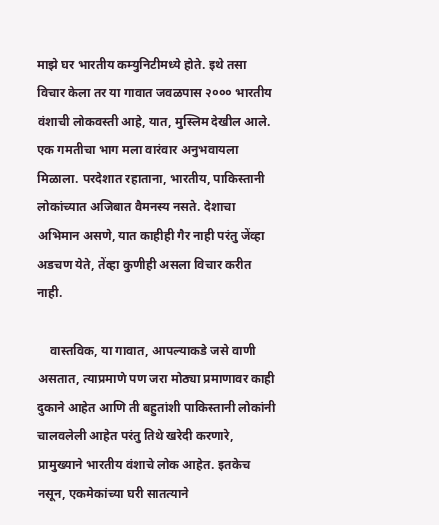माझे घर भारतीय कम्युनिटीमध्ये होते. इथे तसा विचार केला तर या गावात जवळपास २००० भारतीय वंशाची लोकवस्ती आहे, यात, मुस्लिम देखील आले. एक गमतीचा भाग मला वारंवार अनुभवायला मिळाला. परदेशात रहाताना, भारतीय, पाकिस्तानी लोकांच्यात अजिबात वैमनस्य नसते. देशाचा अभिमान असणे, यात काहीही गैर नाही परंतु जेंव्हा अडचण येते, तेंव्हा कुणीही असला विचार करीत नाही.

    वास्तविक, या गावात, आपल्याकडे जसे वाणी असतात, त्याप्रमाणे पण जरा मोठ्या प्रमाणावर काही दुकाने आहेत आणि ती बहुतांशी पाकिस्तानी लोकांनी चालवलेली आहेत परंतु तिथे खरेदी करणारे, प्रामुख्याने भारतीय वंशाचे लोक आहेत. इतकेच नसून, एकमेकांच्या घरी सातत्याने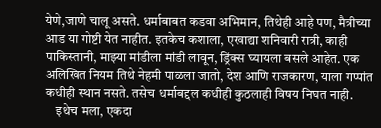येणे,जाणे चालू असते. धर्माबाबत कडवा अभिमान, तिथेही आहे पण, मैत्रीच्या आड या गोष्टी येत नाहीत. इतकेच कशाला, एखाद्या शनिवारी रात्री, काही पाकिस्तानी, माझ्या मांडीला मांडी लावून, ड्रिंक्स घ्यायला बसले आहेत. एक अलिखित नियम तिथे नेहमी पाळला जातो, देश आणि राजकारण, याला गप्पांत कधीही स्थान नसते. तसेच धर्माबद्दल कधीही कुठलाही विषय निघत नाही.
    इथेच मला, एकदा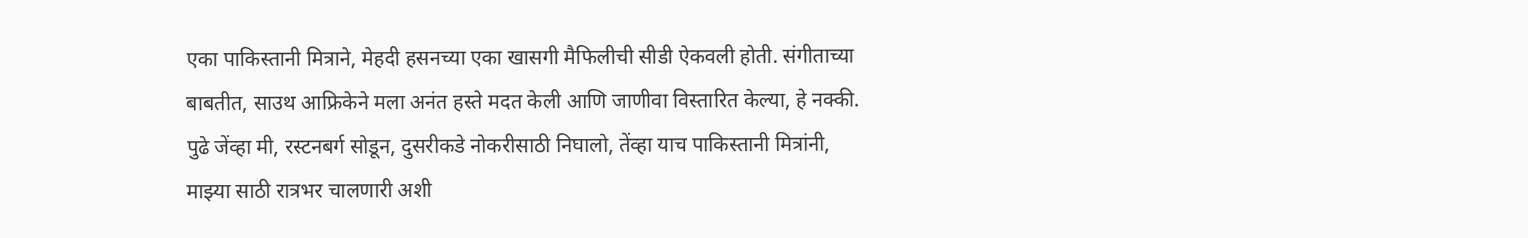एका पाकिस्तानी मित्राने, मेहदी हसनच्या एका खासगी मैफिलीची सीडी ऐकवली होती. संगीताच्या बाबतीत, साउथ आफ्रिकेने मला अनंत हस्ते मदत केली आणि जाणीवा विस्तारित केल्या, हे नक्की. पुढे जेंव्हा मी, रस्टनबर्ग सोडून, दुसरीकडे नोकरीसाठी निघालो, तेंव्हा याच पाकिस्तानी मित्रांनी, माझ्या साठी रात्रभर चालणारी अशी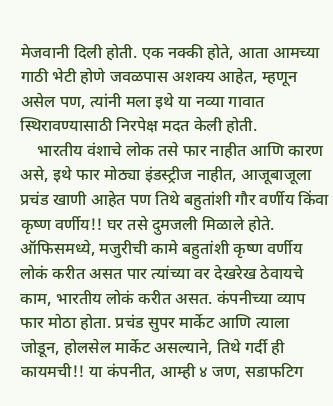मेजवानी दिली होती. एक नक्की होते, आता आमच्या गाठी भेटी होणे जवळपास अशक्य आहेत, म्हणून असेल पण, त्यांनी मला इथे या नव्या गावात स्थिरावण्यासाठी निरपेक्ष मदत केली होती.
    भारतीय वंशाचे लोक तसे फार नाहीत आणि कारण असे, इथे फार मोठ्या इंडस्ट्रीज नाहीत, आजूबाजूला प्रचंड खाणी आहेत पण तिथे बहुतांशी गौर वर्णीय किंवा कृष्ण वर्णीय!! घर तसे दुमजली मिळाले होते. ऑफिसमध्ये, मजुरीची कामे बहुतांशी कृष्ण वर्णीय लोकं करीत असत पार त्यांच्या वर देखरेख ठेवायचे काम, भारतीय लोकं करीत असत. कंपनीच्या व्याप फार मोठा होता. प्रचंड सुपर मार्केट आणि त्याला जोडून, होलसेल मार्केट असल्याने, तिथे गर्दी ही कायमची!! या कंपनीत, आम्ही ४ जण, सडाफटिग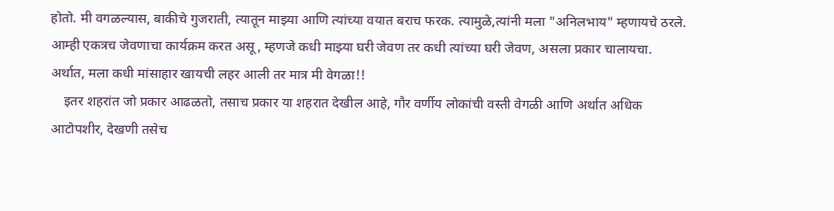होतो. मी वगळल्यास, बाकीचे गुजराती, त्यातून माझ्या आणि त्यांच्या वयात बराच फरक. त्यामुळे,त्यांनी मला "अनिलभाय" म्हणायचे ठरले. आम्ही एकत्रच जेवणाचा कार्यक्रम करत असू, म्हणजे कधी माझ्या घरी जेवण तर कधी त्यांच्या घरी जेवण, असला प्रकार चालायचा. अर्थात, मला कधी मांसाहार खायची लहर आली तर मात्र मी वेगळा!!
    इतर शहरांत जो प्रकार आढळतो, तसाच प्रकार या शहरात देखील आहे, गौर वर्णीय लोकांची वस्ती वेगळी आणि अर्थात अधिक आटोपशीर, देखणी तसेच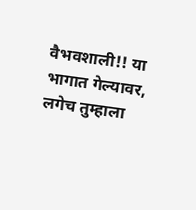वैभवशाली!! या भागात गेल्यावर, लगेच तुम्हाला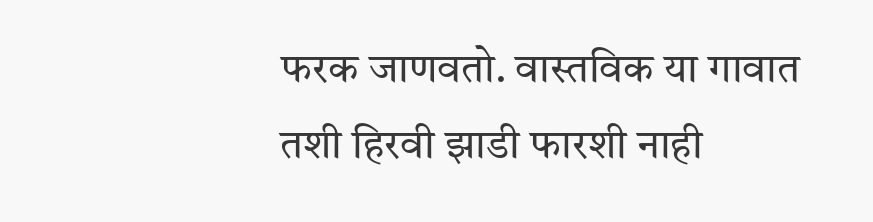फरक जाणवतो. वास्तविक या गावात तशी हिरवी झाडी फारशी नाही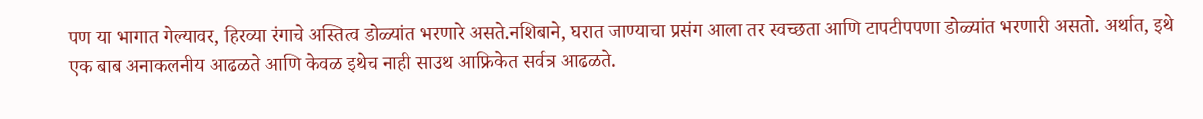पण या भागात गेल्यावर, हिरव्या रंगाचे अस्तित्व डोळ्यांत भरणारे असते.नशिबाने, घरात जाण्याचा प्रसंग आला तर स्वच्छता आणि टापटीपपणा डोळ्यांत भरणारी असतो. अर्थात, इथे एक बाब अनाकलनीय आढळते आणि केवळ इथेच नाही साउथ आफ्रिकेत सर्वत्र आढळते.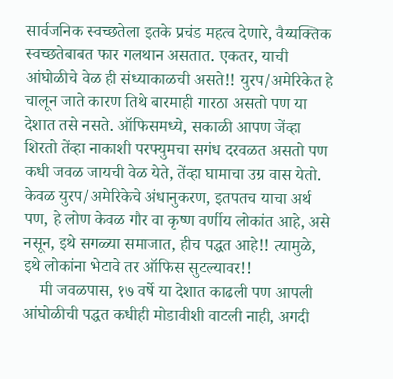सार्वजनिक स्वच्छतेला इतके प्रचंड महत्व देणारे, वैय्यक्तिक स्वच्छतेबाबत फार गलथान असतात. एकतर, याची आंघोळीचे वेळ ही संध्याकाळची असते!! युरप/अमेरिकेत हे चालून जाते कारण तिथे बारमाही गारठा असतो पण या देशात तसे नसते. ऑफिसमध्ये, सकाळी आपण जेंव्हा शिरतो तेंव्हा नाकाशी परफ्युमचा सगंध दरवळत असतो पण कधी जवळ जायची वेळ येते, तेंव्हा घामाचा उग्र वास येतो. केवळ युरप/अमेरिकेचे अंधानुकरण, इतपतच याचा अर्थ पण, हे लोण केवळ गौर वा कृष्ण वर्णीय लोकांत आहे, असे नसून, इथे सगळ्या समाजात, हीच पद्धत आहे!! त्यामुळे, इथे लोकांना भेटावे तर ऑफिस सुटल्यावर!!
    मी जवळपास, १७ वर्षे या देशात काढली पण आपली आंघोळीची पद्धत कधीही मोडावीशी वाटली नाही, अगदी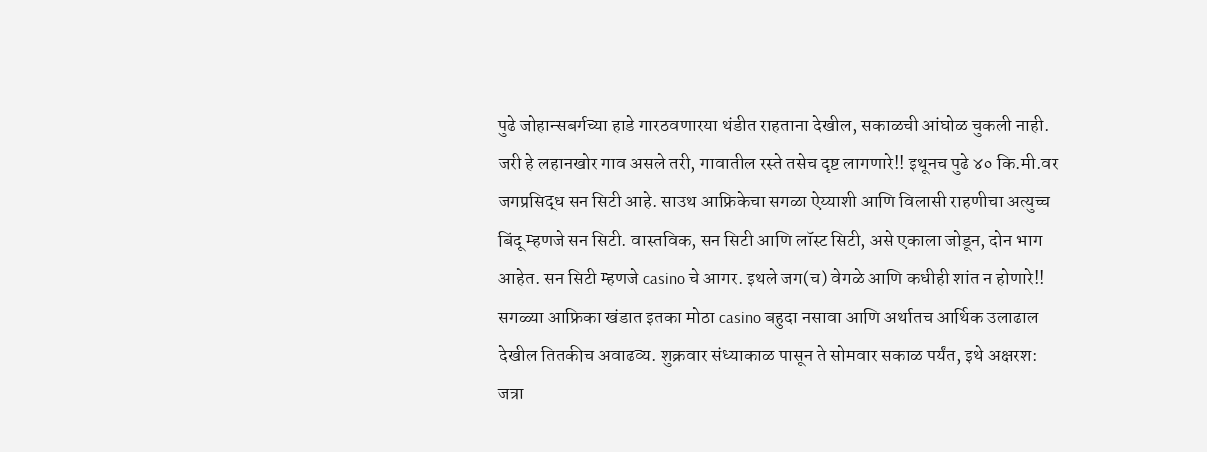पुढे जोहान्सबर्गच्या हाडे गारठवणारया थंडीत राहताना देखील, सकाळची आंघोळ चुकली नाही. जरी हे लहानखोर गाव असले तरी, गावातील रस्ते तसेच दृष्ट लागणारे!! इथूनच पुढे ४० कि.मी.वर जगप्रसिद्ध सन सिटी आहे. साउथ आफ्रिकेचा सगळा ऐय्याशी आणि विलासी राहणीचा अत्युच्च बिंदू म्हणजे सन सिटी. वास्तविक, सन सिटी आणि लॉस्ट सिटी, असे एकाला जोडून, दोन भाग आहेत. सन सिटी म्हणजे casino चे आगर. इथले जग(च) वेगळे आणि कधीही शांत न होणारे!! सगळ्या आफ्रिका खंडात इतका मोठा casino बहुदा नसावा आणि अर्थातच आर्थिक उलाढाल देखील तितकीच अवाढव्य. शुक्रवार संध्याकाळ पासून ते सोमवार सकाळ पर्यंत, इथे अक्षरश: जत्रा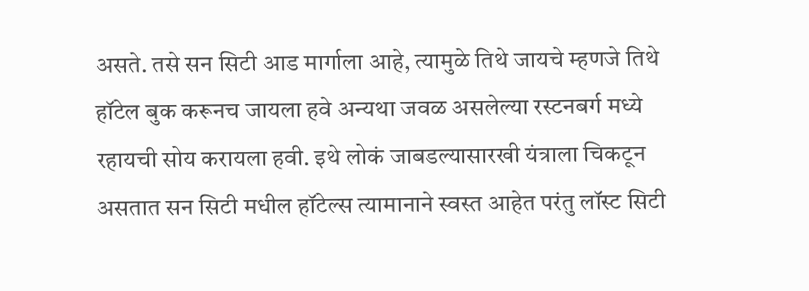असते. तसे सन सिटी आड मार्गाला आहे, त्यामुळे तिथे जायचे म्हणजे तिथे हॉटेल बुक करूनच जायला हवे अन्यथा जवळ असलेल्या रस्टनबर्ग मध्ये रहायची सोय करायला हवी. इथे लोकं जाबडल्यासारखी यंत्राला चिकटून असतात सन सिटी मधील हॉटेल्स त्यामानाने स्वस्त आहेत परंतु लॉस्ट सिटी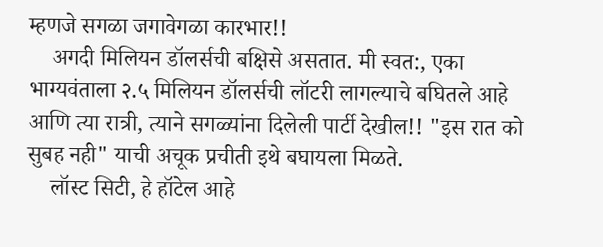म्हणजे सगळा जगावेगळा कारभार!!
    अगदी मिलियन डॉलर्सची बक्षिसे असतात. मी स्वत:, एका भाग्यवंताला २.५ मिलियन डॉलर्सची लॉटरी लागल्याचे बघितले आहे आणि त्या रात्री, त्याने सगळ्यांना दिलेली पार्टी देखील!! "इस रात को सुबह नही" याची अचूक प्रचीती इथे बघायला मिळते.
    लॉस्ट सिटी, हे हॉटेल आहे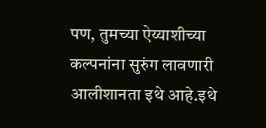पण, तुमच्या ऐय्याशीच्या कल्पनांना सुरुंग लावणारी आलीशानता इथे आहे.इथे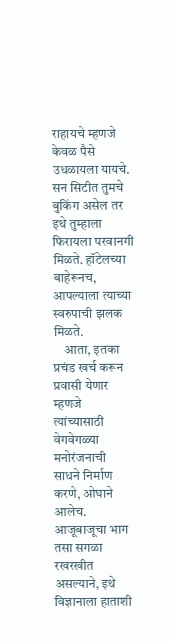राहायचे म्हणजे केवळ पैसे उधळायला यायचे. सन सिटीत तुमचे बुकिंग असेल तर इथे तुम्हाला फिरायला परवानगी मिळते. हॉटेलच्या बाहेरूनच, आपल्याला त्याच्या स्वरुपाची झलक मिळते.
    आता, इतका प्रचंड खर्च करून प्रवासी येणार म्हणजे त्यांच्यासाठी वेगवेगळ्या मनोरंजनाची साधने निर्माण करणे, ओघाने आलेच. आजूबाजूचा भाग तसा सगळा रखरखीत असल्याने, इथे विज्ञानाला हाताशी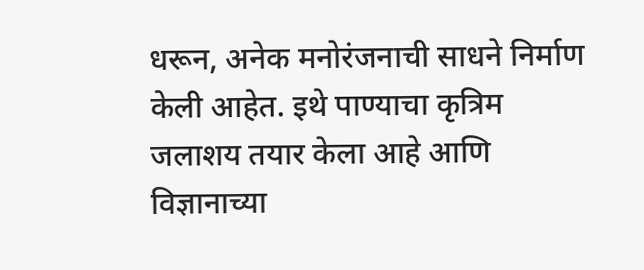धरून, अनेक मनोरंजनाची साधने निर्माण केली आहेत. इथे पाण्याचा कृत्रिम जलाशय तयार केला आहे आणि विज्ञानाच्या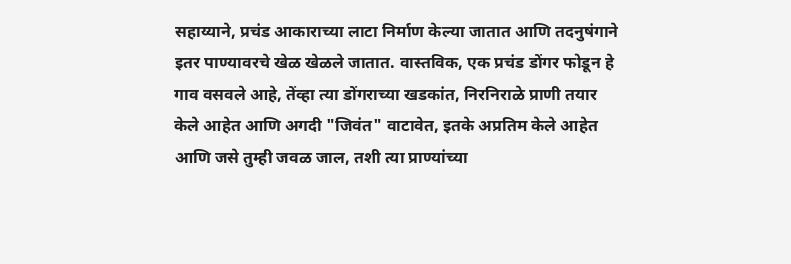सहाय्याने, प्रचंड आकाराच्या लाटा निर्माण केल्या जातात आणि तदनुषंगाने इतर पाण्यावरचे खेळ खेळले जातात. वास्तविक, एक प्रचंड डोंगर फोडून हे गाव वसवले आहे, तेंव्हा त्या डोंगराच्या खडकांत, निरनिराळे प्राणी तयार केले आहेत आणि अगदी "जिवंत" वाटावेत, इतके अप्रतिम केले आहेत आणि जसे तुम्ही जवळ जाल, तशी त्या प्राण्यांच्या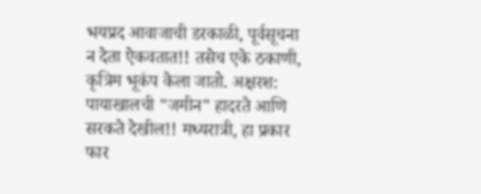भयप्रद आवाजाची डरकाळी, पूर्वसूचना न देता ऐकवतात!! तसेच एके ठकाणी, कृत्रिम भूकंप केला जातो. अक्षरश: पायाखालची "जमीन" हादरते आणि सरकते देखील!! मध्यरात्री, हा प्रकार फार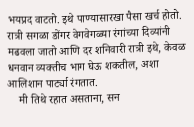भयप्रद वाटतो. इथे पाण्यासारखा पैसा खर्च होतो. रात्री सगळा डोंगर वेगवेगळ्या रंगांच्या दिव्यांनी मढवला जातो आणि दर शनिवारी रात्री इथे, केवळ धनवान व्यक्तीच भाग घेऊ शकतील, अशा आलिशान पार्ट्या रंगतात.
    मी तिथे रहात असताना, सन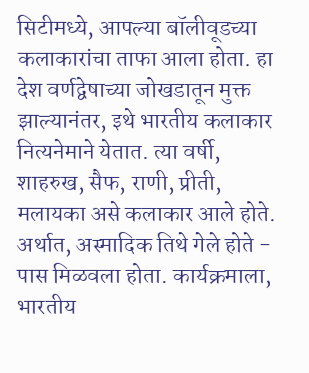सिटीमध्ये, आपल्या बॉलीवूडच्या कलाकारांचा ताफा आला होता. हा देश वर्णद्वेषाच्या जोखडातून मुक्त झाल्यानंतर, इथे भारतीय कलाकार नित्यनेमाने येतात. त्या वर्षी, शाहरुख, सैफ, राणी, प्रीती, मलायका असे कलाकार आले होते. अर्थात, अस्मादिक तिथे गेले होते - पास मिळवला होता. कार्यक्रमाला, भारतीय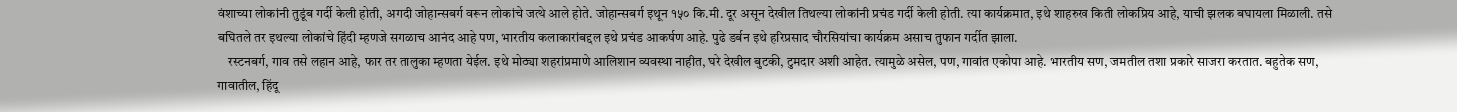वंशाच्या लोकांनी तुडूंब गर्दी केली होती, अगदी जोहान्सबर्ग वरून लोकांचे जत्थे आले होते. जोहान्सबर्ग इथून १५० कि.मी. दूर असून देखील तिथल्या लोकांनी प्रचंड गर्दी केली होती. त्या कार्यक्रमात, इथे शाहरुख किती लोकप्रिय आहे, याची झलक बघायला मिळाली. तसे बघितले तर इथल्या लोकांचे हिंदी म्हणजे सगळाच आनंद आहे पण, भारतीय कलाकारांबद्दल इथे प्रचंड आकर्षण आहे. पुढे डर्बन इथे हरिप्रसाद चौरसियांचा कार्यक्रम असाच तुफान गर्दीत झाला.
    रस्टनबर्ग, गाव तसे लहान आहे, फार तर तालुका म्हणता येईल. इथे मोठ्या शहरांप्रमाणे आलिशान व्यवस्था नाहीत, घरे देखील बुटकी, टुमदार अशी आहेत. त्यामुळे असेल, पण, गावांत एकोपा आहे. भारतीय सण, जमतील तशा प्रकारे साजरा करतात. बहुतेक सण, गावातील, हिंदू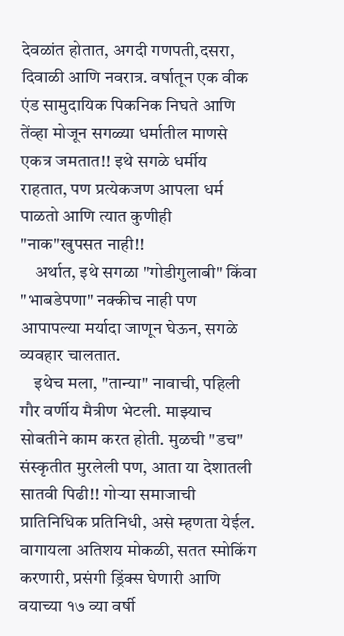देवळांत होतात, अगदी गणपती,दसरा, दिवाळी आणि नवरात्र. वर्षातून एक वीक एंड सामुदायिक पिकनिक निघते आणि तेंव्हा मोजून सगळ्या धर्मातील माणसे एकत्र जमतात!! इथे सगळे धर्मीय राहतात, पण प्रत्येकजण आपला धर्म पाळतो आणि त्यात कुणीही "नाक"खुपसत नाही!!
    अर्थात, इथे सगळा "गोडीगुलाबी" किंवा "भाबडेपणा" नक्कीच नाही पण आपापल्या मर्यादा जाणून घेऊन, सगळे व्यवहार चालतात.
    इथेच मला, "तान्या" नावाची, पहिली गौर वर्णीय मैत्रीण भेटली. माझ्याच सोबतीने काम करत होती. मुळची "डच" संस्कृतीत मुरलेली पण, आता या देशातली सातवी पिढी!! गोऱ्या समाजाची प्रातिनिधिक प्रतिनिधी, असे म्हणता येईल. वागायला अतिशय मोकळी, सतत स्मोकिंग करणारी, प्रसंगी ड्रिंक्स घेणारी आणि वयाच्या १७ व्या वर्षी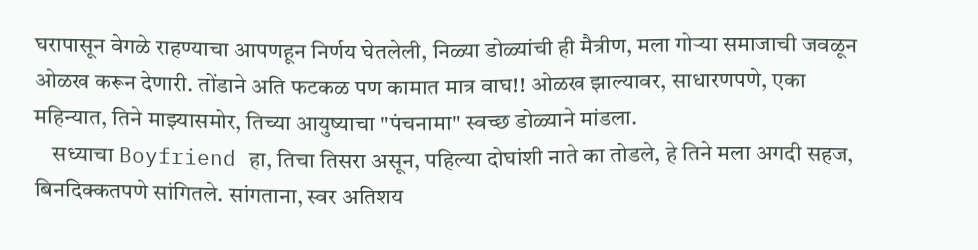घरापासून वेगळे राहण्याचा आपणहून निर्णय घेतलेली, निळ्या डोळ्यांची ही मैत्रीण, मला गोऱ्या समाजाची जवळून ओळख करून देणारी. तोंडाने अति फटकळ पण कामात मात्र वाघ!! ओळख झाल्यावर, साधारणपणे, एका महिन्यात, तिने माझ्यासमोर, तिच्या आयुष्याचा "पंचनामा" स्वच्छ डोळ्याने मांडला.
    सध्याचा Boyfriend हा, तिचा तिसरा असून, पहिल्या दोघांशी नाते का तोडले, हे तिने मला अगदी सहज, बिनदिक्कतपणे सांगितले. सांगताना, स्वर अतिशय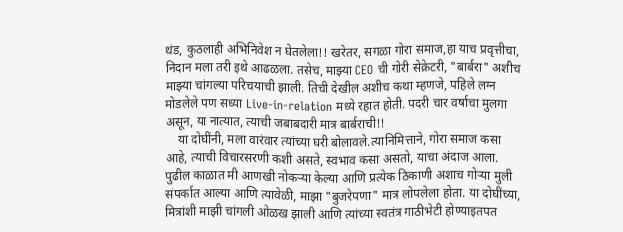थंड, कुठलाही अभिनिवेश न घेतलेला!! खरेतर, सगळा गोरा समाज,हा याच प्रवृत्तीचा, निदान मला तरी इथे आढळला. तसेच, माझ्या CEO ची गोरी सेक्रेटरी, "बार्बरा" अशीच माझ्या चांगल्या परिचयाची झाली. तिची देखील अशीच कथा म्हणजे, पहिले लग्न मोडलेले पण सध्या Live-in-relation मध्ये रहात होती. पदरी चार वर्षाचा मुलगा असून, या नात्यात, त्याची जबाबदारी मात्र बार्बराची!!
    या दोघींनी, मला वारंवार त्यांच्या घरी बोलावले.त्यानिमित्ताने, गोरा समाज कसा आहे, त्याची विचारसरणी कशी असते, स्वभाव कसा असतो, याचा अंदाज आला. पुढील काळात मी आणखी नोकऱ्या केल्या आणि प्रत्येक ठिकाणी अशाच गोऱ्या मुली संपर्कात आल्या आणि त्यावेळी, माझा "बुजरेपणा" मात्र लोपलेला होता. या दोघींच्या, मित्रांशी माझी चांगली ओळख झाली आणि त्यांच्या स्वतंत्र गाठीभेटी होण्याइतपत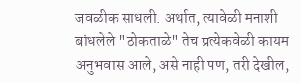जवळीक साधली. अर्थात, त्यावेळी मनाशी बांधलेले "ठोकताळे" तेच प्रत्येकवेळी कायम अनुभवास आले, असे नाही पण, तरी देखील,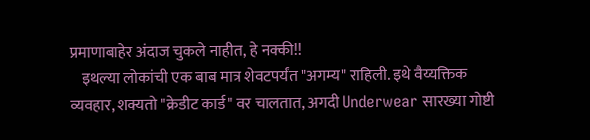प्रमाणाबाहेर अंदाज चुकले नाहीत, हे नक्की!!
    इथल्या लोकांची एक बाब मात्र शेवटपर्यंत "अगम्य" राहिली. इथे वैय्यक्तिक व्यवहार, शक्यतो "क्रेडीट कार्ड" वर चालतात, अगदी Underwear सारख्या गोष्टी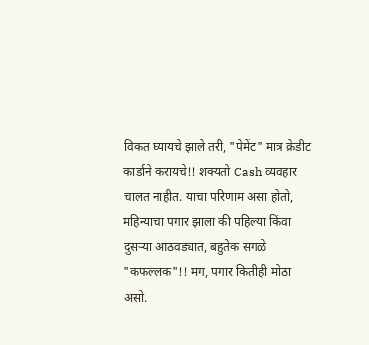विकत घ्यायचे झाले तरी, "पेमेंट" मात्र क्रेडीट कार्डाने करायचे!! शक्यतो Cash व्यवहार चालत नाहीत. याचा परिणाम असा होतो, महिन्याचा पगार झाला की पहिल्या किंवा दुसऱ्या आठवड्यात, बहुतेक सगळे "कफल्लक"!! मग, पगार कितीही मोठा असो.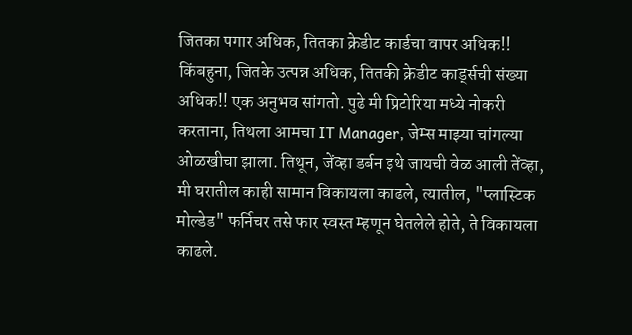जितका पगार अधिक, तितका क्रेडीट कार्डचा वापर अधिक!! किंबहुना, जितके उत्पन्न अधिक, तितकी क्रेडीट कार्ड्सची संख्या अधिक!! एक अनुभव सांगतो. पुढे मी प्रिटोरिया मध्ये नोकरी करताना, तिथला आमचा IT Manager, जेम्स माझ्या चांगल्या ओळखीचा झाला. तिथून, जेंव्हा डर्बन इथे जायची वेळ आली तेंव्हा, मी घरातील काही सामान विकायला काढले, त्यातील, "प्लास्टिक मोल्डेड" फर्निचर तसे फार स्वस्त म्हणून घेतलेले होते, ते विकायला काढले.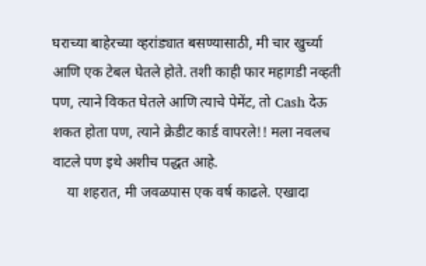घराच्या बाहेरच्या व्हरांड्यात बसण्यासाठी, मी चार खुर्च्या आणि एक टेबल घेतले होते. तशी काही फार महागडी नव्हती पण, त्याने विकत घेतले आणि त्याचे पेमेंट, तो Cash देऊ शकत होता पण, त्याने क्रेडीट कार्ड वापरले!! मला नवलच वाटले पण इथे अशीच पद्धत आहे.
    या शहरात, मी जवळपास एक वर्ष काढले. एखादा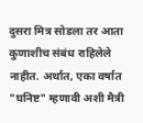दुसरा मित्र सोडला तर आता कुणाशीच संबंध राहिलेले नाहीत. अर्थात, एका वर्षात "घनिष्ट" म्हणावी अशी मैत्री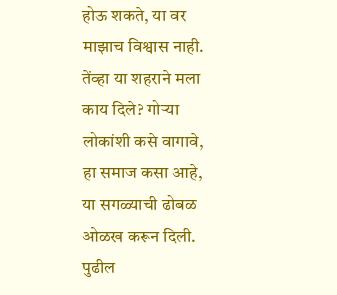होऊ शकते, या वर माझाच विश्वास नाही. तेंव्हा या शहराने मला काय दिले? गोऱ्या लोकांशी कसे वागावे, हा समाज कसा आहे, या सगळ्याची ढोबळ ओळख करून दिली. पुढील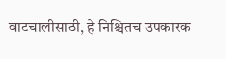वाटचालीसाठी, हे निश्चितच उपकारक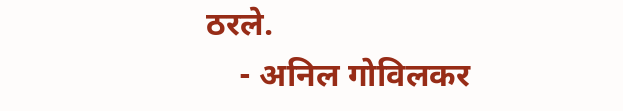ठरले.
    - अनिल गोविलकर